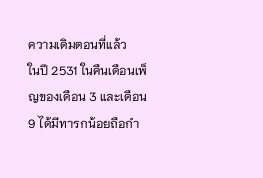ความเดิมตอนที่แล้ว
ในปี 2531 ในคืนเดือนเพ็ญของเดือน 3 และเดือน 9 ได้มีทารกน้อยถือกำ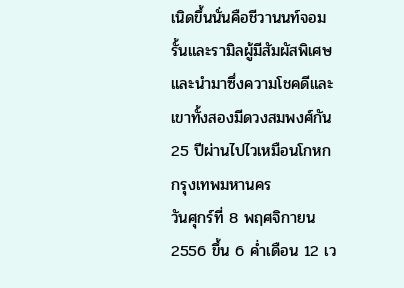เนิดขึ้นนั่นคือชีวานนท์จอมรั้นและรามิลผู้มีสัมผัสพิเศษและนำมาซึ่งความโชคดีและเขาทั้งสองมีดวงสมพงศ์กัน
25 ปีผ่านไปไวเหมือนโกหก
กรุงเทพมหานคร
วันศุกร์ที่ 8 พฤศจิกายน 2556 ขึ้น 6 ค่ำเดือน 12 เว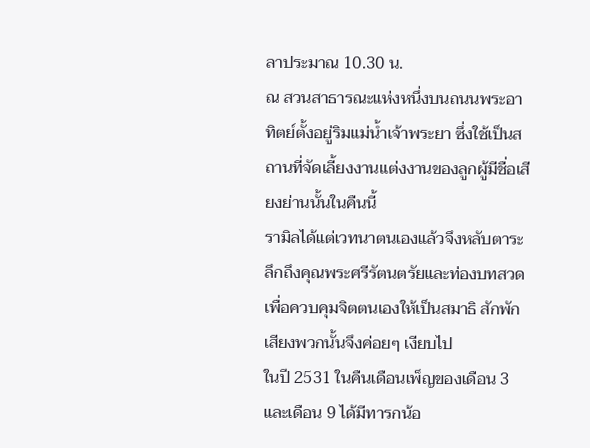ลาประมาณ 10.30 น.
ณ สวนสาธารณะแห่งหนึ่งบนถนนพระอาทิตย์ตั้งอยู่ริมแม่น้ำเจ้าพระยา ซึ่งใช้เป็นสถานที่จัดเลี้ยงงานแต่งงานของลูกผู้มีชื่อเสียงย่านนั้นในคืนนี้
รามิลได้แต่เวทนาตนเองแล้วจึงหลับตาระลึกถึงคุณพระศรีรัตนตรัยและท่องบทสวดเพื่อควบคุมจิตตนเองให้เป็นสมาธิ สักพักเสียงพวกนั้นจึงค่อยๆ เงียบไป
ในปี 2531 ในคืนเดือนเพ็ญของเดือน 3 และเดือน 9 ได้มีทารกน้อ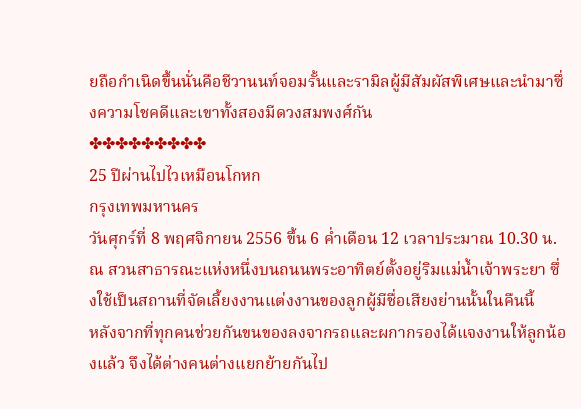ยถือกำเนิดขึ้นนั่นคือชีวานนท์จอมรั้นและรามิลผู้มีสัมผัสพิเศษและนำมาซึ่งความโชคดีและเขาทั้งสองมีดวงสมพงศ์กัน
✤✤✤✤✤✤✤✤✤
25 ปีผ่านไปไวเหมือนโกหก
กรุงเทพมหานคร
วันศุกร์ที่ 8 พฤศจิกายน 2556 ขึ้น 6 ค่ำเดือน 12 เวลาประมาณ 10.30 น.
ณ สวนสาธารณะแห่งหนึ่งบนถนนพระอาทิตย์ตั้งอยู่ริมแม่น้ำเจ้าพระยา ซึ่งใช้เป็นสถานที่จัดเลี้ยงงานแต่งงานของลูกผู้มีชื่อเสียงย่านนั้นในคืนนี้
หลังจากที่ทุกคนช่วยกันขนของลงจากรถและผกากรองได้แจงงานให้ลูกน้องแล้ว จึงได้ต่างคนต่างแยกย้ายกันไป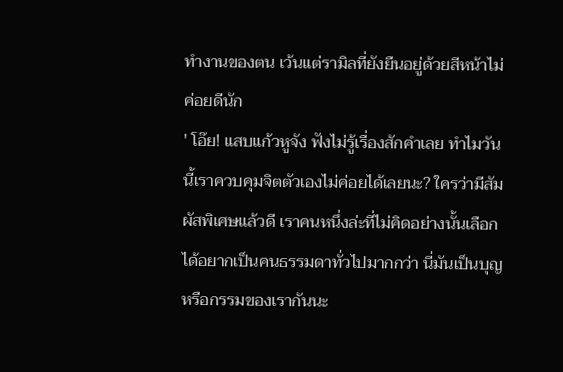ทำงานของตน เว้นแต่รามิลที่ยังยืนอยู่ด้วยสีหน้าไม่ค่อยดีนัก
' โอ๊ย! แสบแก้วหูจัง ฟังไม่รู้เรื่องสักคำเลย ทำไมวันนี้เราควบคุมจิตตัวเองไม่ค่อยได้เลยนะ? ใครว่ามีสัมผัสพิเศษแล้วดี เราคนหนึ่งล่ะที่ไม่คิดอย่างนั้นเลือกได้อยากเป็นคนธรรมดาทั่วไปมากกว่า นี่มันเป็นบุญหรือกรรมของเรากันนะ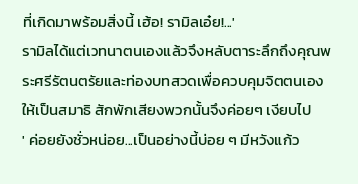ที่เกิดมาพร้อมสิ่งนี้ เฮ้อ! รามิลเอ๋ย!...'
รามิลได้แต่เวทนาตนเองแล้วจึงหลับตาระลึกถึงคุณพระศรีรัตนตรัยและท่องบทสวดเพื่อควบคุมจิตตนเองให้เป็นสมาธิ สักพักเสียงพวกนั้นจึงค่อยๆ เงียบไป
' ค่อยยังชั่วหน่อย...เป็นอย่างนี้บ่อย ๆ มีหวังแก้ว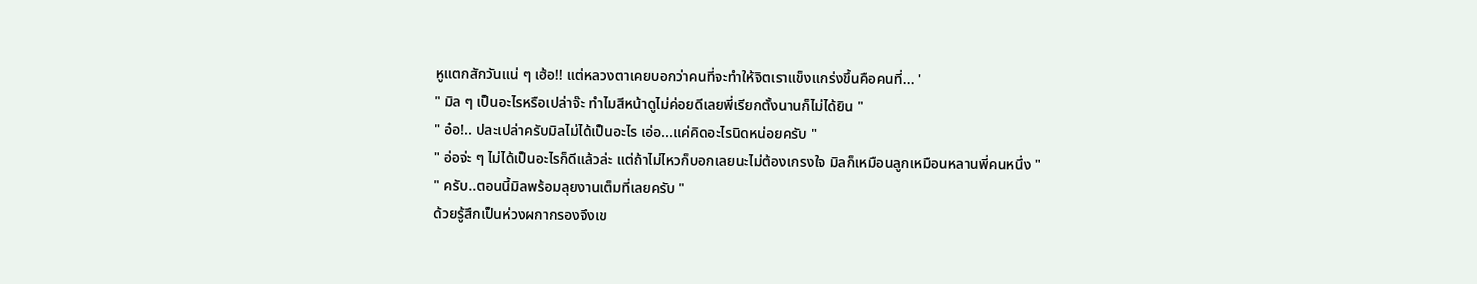หูแตกสักวันแน่ ๆ เฮ้อ!! แต่หลวงตาเคยบอกว่าคนที่จะทำให้จิตเราแข็งแกร่งขึ้นคือคนที่... '
" มิล ๆ เป็นอะไรหรือเปล่าจ๊ะ ทำไมสีหน้าดูไม่ค่อยดีเลยพี่เรียกตั้งนานก็ไม่ได้ยิน "
" อ๋อ!.. ปละเปล่าครับมิลไม่ได้เป็นอะไร เอ่อ...แค่คิดอะไรนิดหน่อยครับ "
" อ่อจ่ะ ๆ ไม่ได้เป็นอะไรก็ดีแล้วล่ะ แต่ถ้าไม่ไหวก็บอกเลยนะไม่ต้องเกรงใจ มิลก็เหมือนลูกเหมือนหลานพี่คนหนึ่ง "
" ครับ..ตอนนี้มิลพร้อมลุยงานเต็มที่เลยครับ "
ด้วยรู้สึกเป็นห่วงผกากรองจึงเข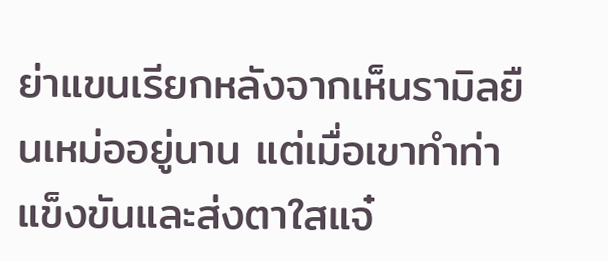ย่าแขนเรียกหลังจากเห็นรามิลยืนเหม่ออยู่นาน แต่เมื่อเขาทำท่าแข็งขันและส่งตาใสแจ๋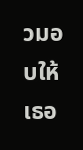วมอบให้ เธอ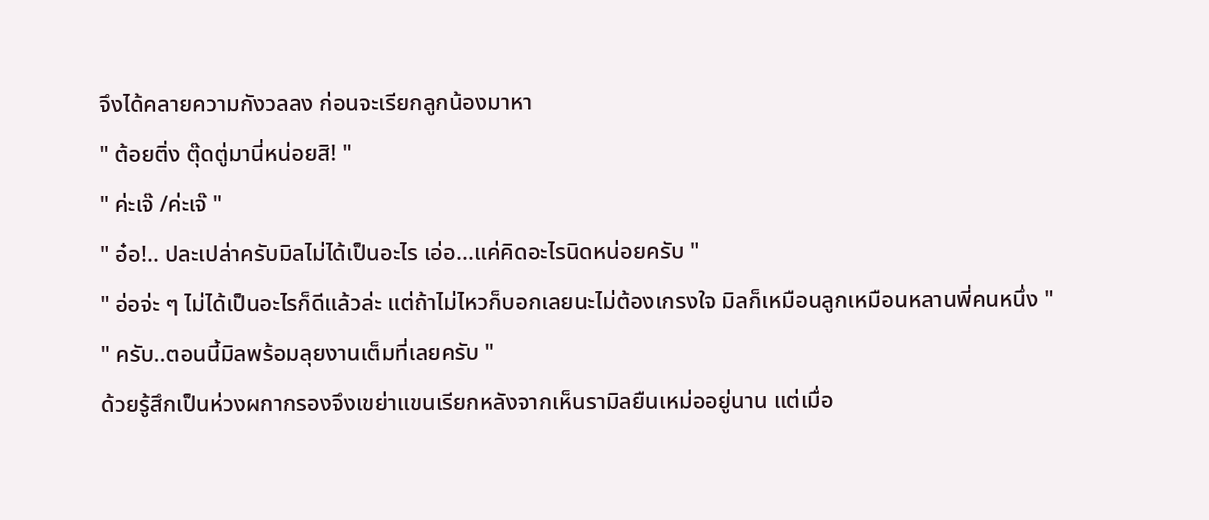จึงได้คลายความกังวลลง ก่อนจะเรียกลูกน้องมาหา
" ต้อยติ่ง ตุ๊ดตู่มานี่หน่อยสิ! "
" ค่ะเจ๊ /ค่ะเจ๊ "
" อ๋อ!.. ปละเปล่าครับมิลไม่ได้เป็นอะไร เอ่อ...แค่คิดอะไรนิดหน่อยครับ "
" อ่อจ่ะ ๆ ไม่ได้เป็นอะไรก็ดีแล้วล่ะ แต่ถ้าไม่ไหวก็บอกเลยนะไม่ต้องเกรงใจ มิลก็เหมือนลูกเหมือนหลานพี่คนหนึ่ง "
" ครับ..ตอนนี้มิลพร้อมลุยงานเต็มที่เลยครับ "
ด้วยรู้สึกเป็นห่วงผกากรองจึงเขย่าแขนเรียกหลังจากเห็นรามิลยืนเหม่ออยู่นาน แต่เมื่อ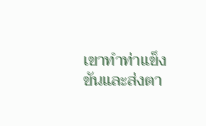เขาทำท่าแข็งขันและส่งตา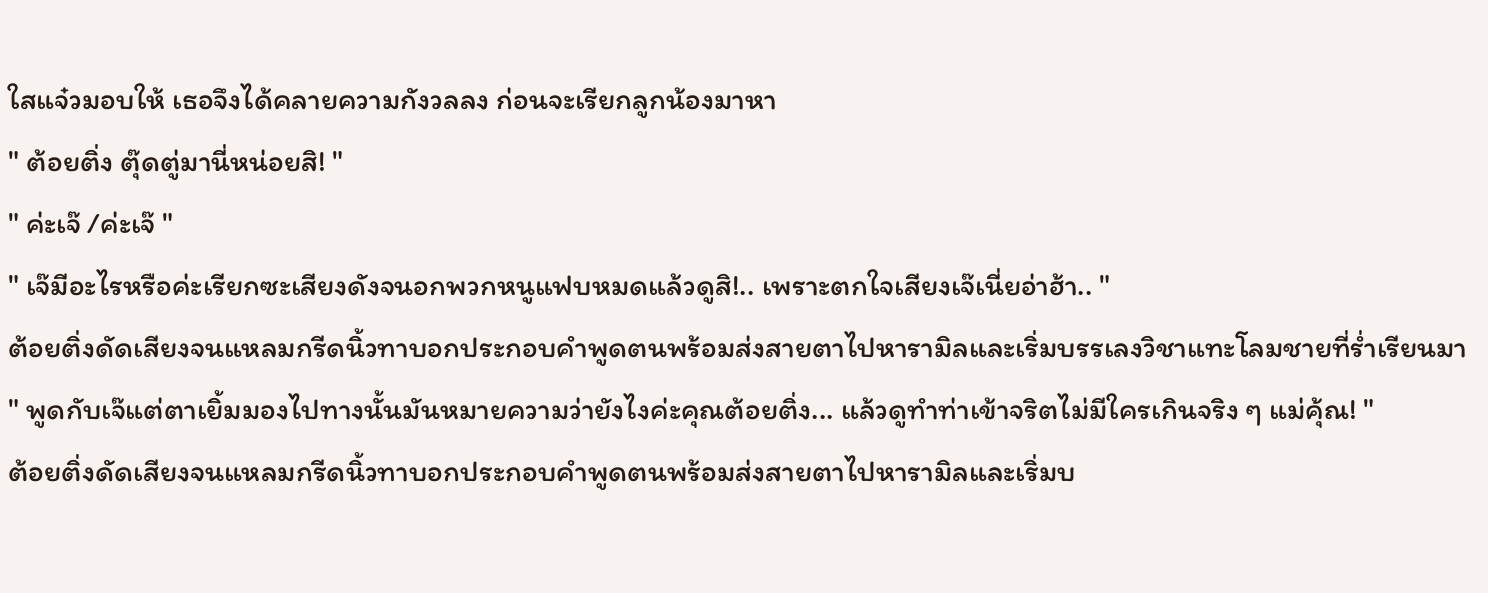ใสแจ๋วมอบให้ เธอจึงได้คลายความกังวลลง ก่อนจะเรียกลูกน้องมาหา
" ต้อยติ่ง ตุ๊ดตู่มานี่หน่อยสิ! "
" ค่ะเจ๊ /ค่ะเจ๊ "
" เจ๊มีอะไรหรือค่ะเรียกซะเสียงดังจนอกพวกหนูแฟบหมดแล้วดูสิ!.. เพราะตกใจเสียงเจ๊เนี่ยอ่าฮ้า.. "
ต้อยติ่งดัดเสียงจนแหลมกรีดนิ้วทาบอกประกอบคำพูดตนพร้อมส่งสายตาไปหารามิลและเริ่มบรรเลงวิชาแทะโลมชายที่ร่ำเรียนมา
" พูดกับเจ๊แต่ตาเยิ้มมองไปทางนั้นมันหมายความว่ายังไงค่ะคุณต้อยติ่ง... แล้วดูทำท่าเข้าจริตไม่มีใครเกินจริง ๆ แม่คุ้ณ! "
ต้อยติ่งดัดเสียงจนแหลมกรีดนิ้วทาบอกประกอบคำพูดตนพร้อมส่งสายตาไปหารามิลและเริ่มบ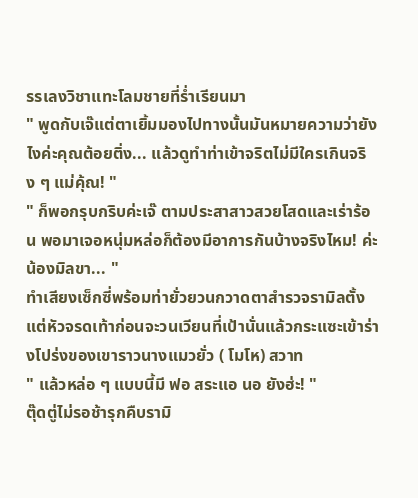รรเลงวิชาแทะโลมชายที่ร่ำเรียนมา
" พูดกับเจ๊แต่ตาเยิ้มมองไปทางนั้นมันหมายความว่ายังไงค่ะคุณต้อยติ่ง... แล้วดูทำท่าเข้าจริตไม่มีใครเกินจริง ๆ แม่คุ้ณ! "
" ก็พอกรุบกริบค่ะเจ๊ ตามประสาสาวสวยโสดและเร่าร้อน พอมาเจอหนุ่มหล่อก็ต้องมีอาการกันบ้างจริงไหม! ค่ะน้องมิลขา... "
ทำเสียงเซ็กซี่พร้อมท่ายั่วยวนกวาดตาสำรวจรามิลตั้งแต่หัวจรดเท้าก่อนจะวนเวียนที่เป้านั่นแล้วกระแซะเข้าร่างโปร่งของเขาราวนางแมวยั่ว ( โมโห) สวาท
" แล้วหล่อ ๆ แบบนี้มี ฟอ สระแอ นอ ยังฮ่ะ! "
ตุ๊ดตู่ไม่รอช้ารุกคืบรามิ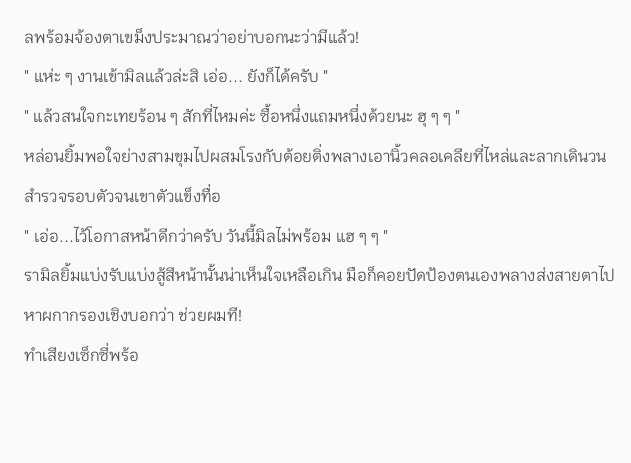ลพร้อมจ้องตาเขม็งประมาณว่าอย่าบอกนะว่ามีแล้ว!
" แห่ะ ๆ งานเข้ามิลแล้วล่ะสิ เอ่อ... ยังก็ได้ครับ "
" แล้วสนใจกะเทยร้อน ๆ สักที่ไหมค่ะ ซื้อหนึ่งแถมหนึ่งด้วยนะ ฮุ ๆ ๆ "
หล่อนยิ้มพอใจย่างสามขุมไปผสมโรงกับต้อยติ่งพลางเอานิ้วคลอเคลียที่ไหล่และลากเดินวนสำรวจรอบตัวจนเขาตัวแข็งทื่อ
" เอ่อ...ไว้โอกาสหน้าดีกว่าครับ วันนี้มิลไม่พร้อม แฮ ๆ ๆ "
รามิลยิ้มแบ่งรับแบ่งสู้สีหน้านั้นน่าเห็นใจเหลือเกิน มือก็คอยปัดป้องตนเองพลางส่งสายตาไปหาผกากรองเชิงบอกว่า ช่วยผมที!
ทำเสียงเซ็กซี่พร้อ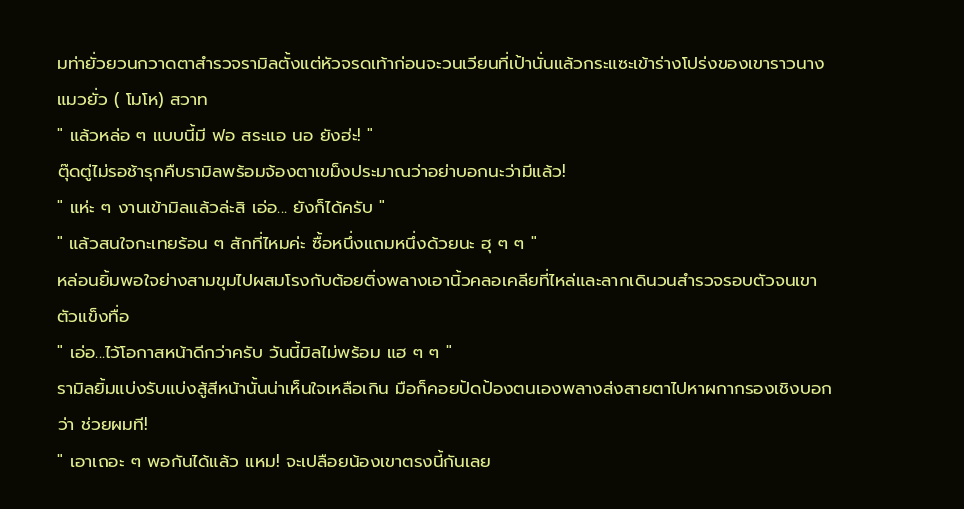มท่ายั่วยวนกวาดตาสำรวจรามิลตั้งแต่หัวจรดเท้าก่อนจะวนเวียนที่เป้านั่นแล้วกระแซะเข้าร่างโปร่งของเขาราวนางแมวยั่ว ( โมโห) สวาท
" แล้วหล่อ ๆ แบบนี้มี ฟอ สระแอ นอ ยังฮ่ะ! "
ตุ๊ดตู่ไม่รอช้ารุกคืบรามิลพร้อมจ้องตาเขม็งประมาณว่าอย่าบอกนะว่ามีแล้ว!
" แห่ะ ๆ งานเข้ามิลแล้วล่ะสิ เอ่อ... ยังก็ได้ครับ "
" แล้วสนใจกะเทยร้อน ๆ สักที่ไหมค่ะ ซื้อหนึ่งแถมหนึ่งด้วยนะ ฮุ ๆ ๆ "
หล่อนยิ้มพอใจย่างสามขุมไปผสมโรงกับต้อยติ่งพลางเอานิ้วคลอเคลียที่ไหล่และลากเดินวนสำรวจรอบตัวจนเขาตัวแข็งทื่อ
" เอ่อ...ไว้โอกาสหน้าดีกว่าครับ วันนี้มิลไม่พร้อม แฮ ๆ ๆ "
รามิลยิ้มแบ่งรับแบ่งสู้สีหน้านั้นน่าเห็นใจเหลือเกิน มือก็คอยปัดป้องตนเองพลางส่งสายตาไปหาผกากรองเชิงบอกว่า ช่วยผมที!
" เอาเถอะ ๆ พอกันได้แล้ว แหม! จะเปลือยน้องเขาตรงนี้กันเลย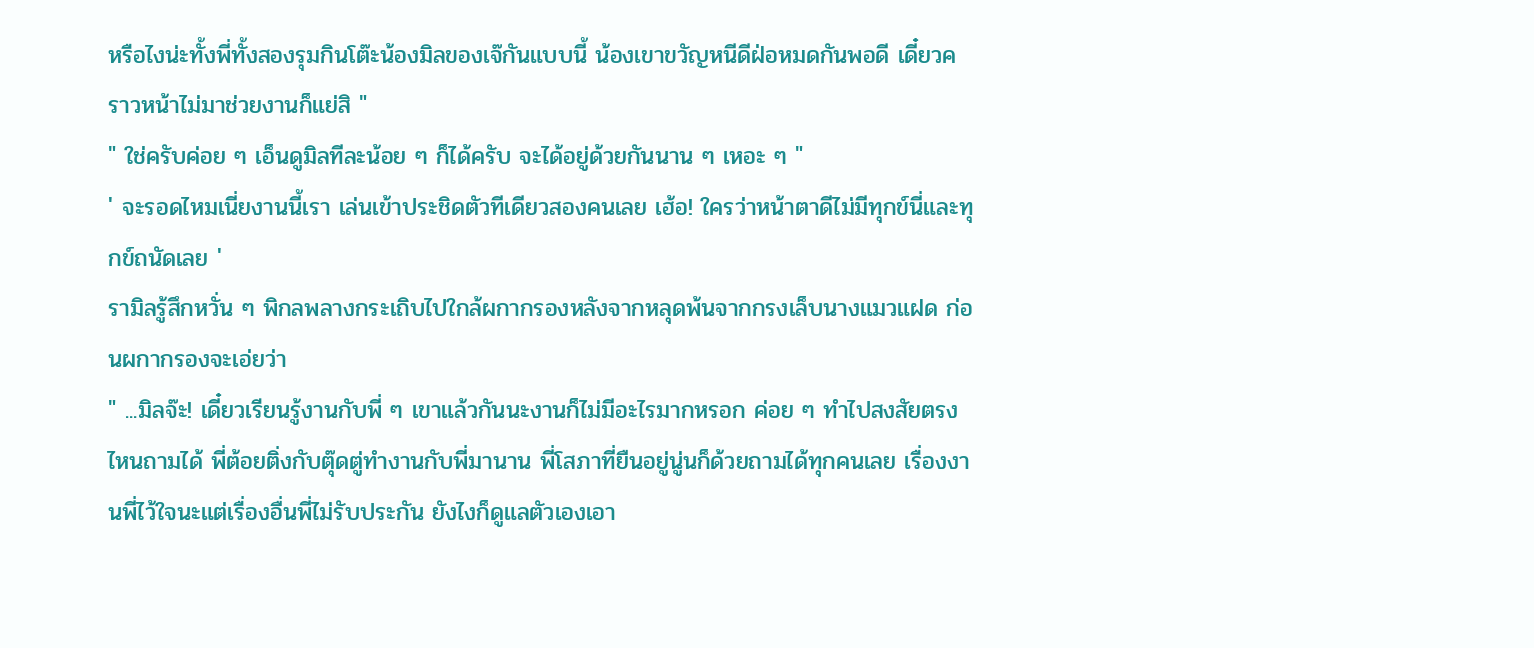หรือไงน่ะทั้งพี่ทั้งสองรุมกินโต๊ะน้องมิลของเจ๊กันแบบนี้ น้องเขาขวัญหนีดีฝ่อหมดกันพอดี เดี๋ยวคราวหน้าไม่มาช่วยงานก็แย่สิ "
" ใช่ครับค่อย ๆ เอ็นดูมิลทีละน้อย ๆ ก็ได้ครับ จะได้อยู่ด้วยกันนาน ๆ เหอะ ๆ "
' จะรอดไหมเนี่ยงานนี้เรา เล่นเข้าประชิดตัวทีเดียวสองคนเลย เฮ้อ! ใครว่าหน้าตาดีไม่มีทุกข์นี่และทุกข์ถนัดเลย '
รามิลรู้สึกหวั่น ๆ พิกลพลางกระเถิบไปใกล้ผกากรองหลังจากหลุดพ้นจากกรงเล็บนางแมวแฝด ก่อนผกากรองจะเอ่ยว่า
" ...มิลจ๊ะ! เดี๋ยวเรียนรู้งานกับพี่ ๆ เขาแล้วกันนะงานก็ไม่มีอะไรมากหรอก ค่อย ๆ ทำไปสงสัยตรงไหนถามได้ พี่ต้อยติ่งกับตุ๊ดตู่ทำงานกับพี่มานาน พี่โสภาที่ยืนอยู่นู่นก็ด้วยถามได้ทุกคนเลย เรื่องงานพี่ไว้ใจนะแต่เรื่องอื่นพี่ไม่รับประกัน ยังไงก็ดูแลตัวเองเอา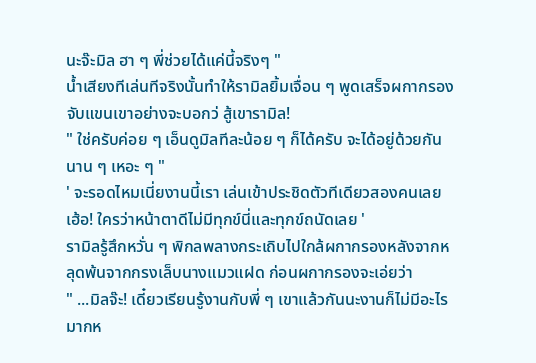นะจ๊ะมิล ฮา ๆ พี่ช่วยได้แค่นี้จริงๆ "
น้ำเสียงทีเล่นทีจริงนั้นทำให้รามิลยิ้มเจื่อน ๆ พูดเสร็จผกากรองจับแขนเขาอย่างจะบอกว่ สู้เขารามิล!
" ใช่ครับค่อย ๆ เอ็นดูมิลทีละน้อย ๆ ก็ได้ครับ จะได้อยู่ด้วยกันนาน ๆ เหอะ ๆ "
' จะรอดไหมเนี่ยงานนี้เรา เล่นเข้าประชิดตัวทีเดียวสองคนเลย เฮ้อ! ใครว่าหน้าตาดีไม่มีทุกข์นี่และทุกข์ถนัดเลย '
รามิลรู้สึกหวั่น ๆ พิกลพลางกระเถิบไปใกล้ผกากรองหลังจากหลุดพ้นจากกรงเล็บนางแมวแฝด ก่อนผกากรองจะเอ่ยว่า
" ...มิลจ๊ะ! เดี๋ยวเรียนรู้งานกับพี่ ๆ เขาแล้วกันนะงานก็ไม่มีอะไรมากห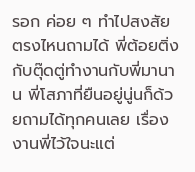รอก ค่อย ๆ ทำไปสงสัยตรงไหนถามได้ พี่ต้อยติ่งกับตุ๊ดตู่ทำงานกับพี่มานาน พี่โสภาที่ยืนอยู่นู่นก็ด้วยถามได้ทุกคนเลย เรื่องงานพี่ไว้ใจนะแต่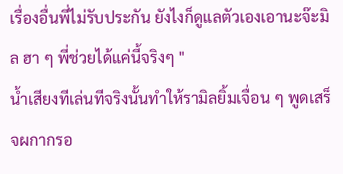เรื่องอื่นพี่ไม่รับประกัน ยังไงก็ดูแลตัวเองเอานะจ๊ะมิล ฮา ๆ พี่ช่วยได้แค่นี้จริงๆ "
น้ำเสียงทีเล่นทีจริงนั้นทำให้รามิลยิ้มเจื่อน ๆ พูดเสร็จผกากรอ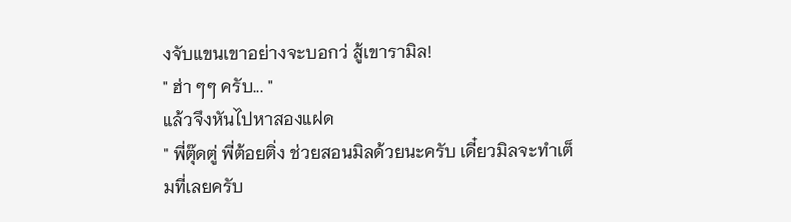งจับแขนเขาอย่างจะบอกว่ สู้เขารามิล!
" ฮ่า ๆๆ ครับ... "
แล้วจึงหันไปหาสองแฝด
" พี่ตุ๊ดตู่ พี่ต้อยติ่ง ช่วยสอนมิลด้วยนะครับ เดี๋ยวมิลจะทำเต็มที่เลยครับ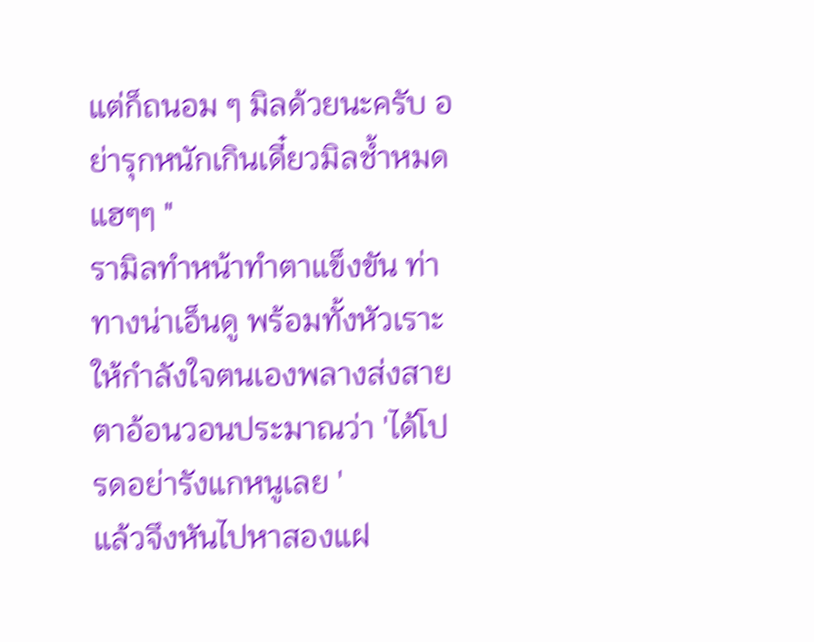แต่ก็ถนอม ๆ มิลด้วยนะครับ อย่ารุกหนักเกินเดี๋ยวมิลช้ำหมด แฮๆๆ "
รามิลทำหน้าทำตาแข็งขัน ท่าทางน่าเอ็นดู พร้อมทั้งหัวเราะให้กำลังใจตนเองพลางส่งสายตาอ้อนวอนประมาณว่า 'ได้โปรดอย่ารังแกหนูเลย '
แล้วจึงหันไปหาสองแฝ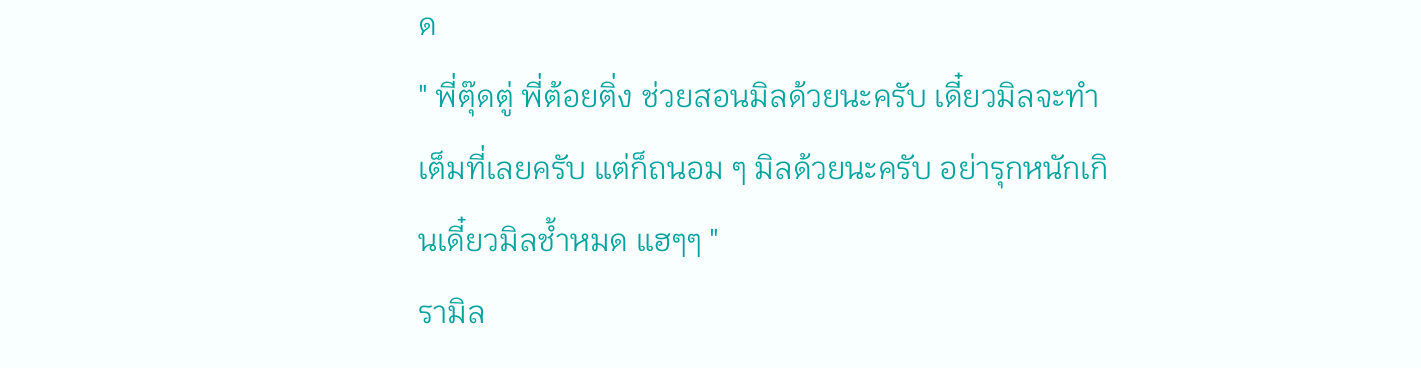ด
" พี่ตุ๊ดตู่ พี่ต้อยติ่ง ช่วยสอนมิลด้วยนะครับ เดี๋ยวมิลจะทำเต็มที่เลยครับ แต่ก็ถนอม ๆ มิลด้วยนะครับ อย่ารุกหนักเกินเดี๋ยวมิลช้ำหมด แฮๆๆ "
รามิล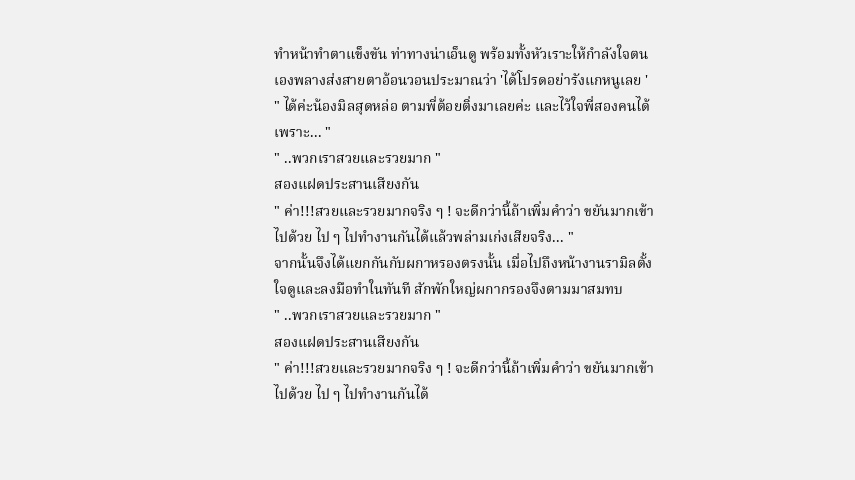ทำหน้าทำตาแข็งขัน ท่าทางน่าเอ็นดู พร้อมทั้งหัวเราะให้กำลังใจตนเองพลางส่งสายตาอ้อนวอนประมาณว่า 'ได้โปรดอย่ารังแกหนูเลย '
" ได้ค่ะน้องมิลสุดหล่อ ตามพี่ต้อยติ่งมาเลยค่ะ และไว้ใจพี่สองคนได้เพราะ... "
" ..พวกเราสวยและรวยมาก "
สองแฝดประสานเสียงกัน
" ค่า!!!สวยและรวยมากจริง ๆ ! จะดีกว่านี้ถ้าเพิ่มคำว่า ขยันมากเข้าไปด้วย ไป ๆ ไปทำงานกันได้แล้วพล่ามเก่งเสียจริง... "
จากนั้นจึงได้แยกกันกับผกาหรองตรงนั้น เมื่อไปถึงหน้างานรามิลตั้งใจดูและลงมือทำในทันที สักพักใหญ่ผกากรองจึงตามมาสมทบ
" ..พวกเราสวยและรวยมาก "
สองแฝดประสานเสียงกัน
" ค่า!!!สวยและรวยมากจริง ๆ ! จะดีกว่านี้ถ้าเพิ่มคำว่า ขยันมากเข้าไปด้วย ไป ๆ ไปทำงานกันได้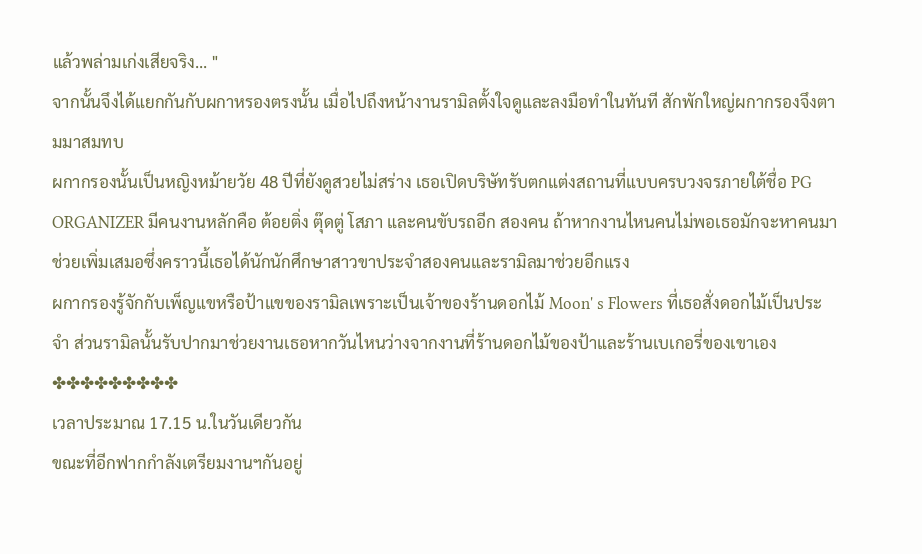แล้วพล่ามเก่งเสียจริง... "
จากนั้นจึงได้แยกกันกับผกาหรองตรงนั้น เมื่อไปถึงหน้างานรามิลตั้งใจดูและลงมือทำในทันที สักพักใหญ่ผกากรองจึงตามมาสมทบ
ผกากรองนั้นเป็นหญิงหม้ายวัย 48 ปีที่ยังดูสวยไม่สร่าง เธอเปิดบริษัทรับตกแต่งสถานที่แบบครบวงจรภายใต้ชื่อ PG ORGANIZER มีคนงานหลักคือ ต้อยติ่ง ตุ๊ดตู่ โสภา และคนขับรถอีก สองคน ถ้าหากงานไหนคนไม่พอเธอมักจะหาคนมาช่วยเพิ่มเสมอซึ่งคราวนี้เธอได้นักนักศึกษาสาวขาประจำสองคนและรามิลมาช่วยอีกแรง
ผกากรองรู้จักกับเพ็ญแขหรือป้าแขของรามิลเพราะเป็นเจ้าของร้านดอกไม้ Moon' s Flowers ที่เธอสั่งดอกไม้เป็นประจำ ส่วนรามิลนั้นรับปากมาช่วยงานเธอหากวันไหนว่างจากงานที่ร้านดอกไม้ของป้าและร้านเบเกอรี่ของเขาเอง
✤✤✤✤✤✤✤✤✤
เวลาประมาณ 17.15 น.ในวันเดียวกัน
ขณะที่อีกฟากกำลังเตรียมงานฯกันอยู่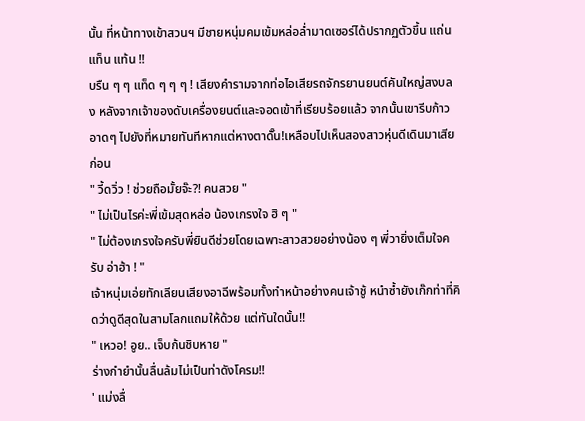นั้น ที่หน้าทางเข้าสวนฯ มีชายหนุ่มคมเข้มหล่อล่ำมาดเซอร์ได้ปรากฏตัวขึ้น แถ่น แท็น แท้น !!
บรืน ๆ ๆ แท็ด ๆ ๆ ๆ ! เสียงคำรามจากท่อไอเสียรถจักรยานยนต์คันใหญ่สงบลง หลังจากเจ้าของดับเครื่องยนต์และจอดเข้าที่เรียบร้อยแล้ว จากนั้นเขารีบก้าวอาดๆ ไปยังที่หมายทันทีหากแต่หางตาดั๊น!เหลือบไปเห็นสองสาวหุ่นดีเดินมาเสียก่อน
" วี้ดวิ่ว ! ช่วยถือมั้ยจ๊ะ?! คนสวย "
" ไม่เป็นไรค่ะพี่เข้มสุดหล่อ น้องเกรงใจ ฮิ ๆ "
" ไม่ต้องเกรงใจครับพี่ยินดีช่วยโดยเฉพาะสาวสวยอย่างน้อง ๆ พี่วายิ่งเต็มใจครับ อ่าฮ้า ! "
เจ้าหนุ่มเอ่ยทักเลียนเสียงอาฉีพร้อมทั้งทำหน้าอย่างคนเจ้าชู้ หนำซ้ำยังเก๊กท่าที่คิดว่าดูดีสุดในสามโลกแถมให้ด้วย แต่ทันใดนั้น!!
" เหวอ! อูย.. เจ็บก้นชิบหาย "
ร่างกำยำนั้นลื่นล้มไม่เป็นท่าดังโครม!!
' แม่งลื่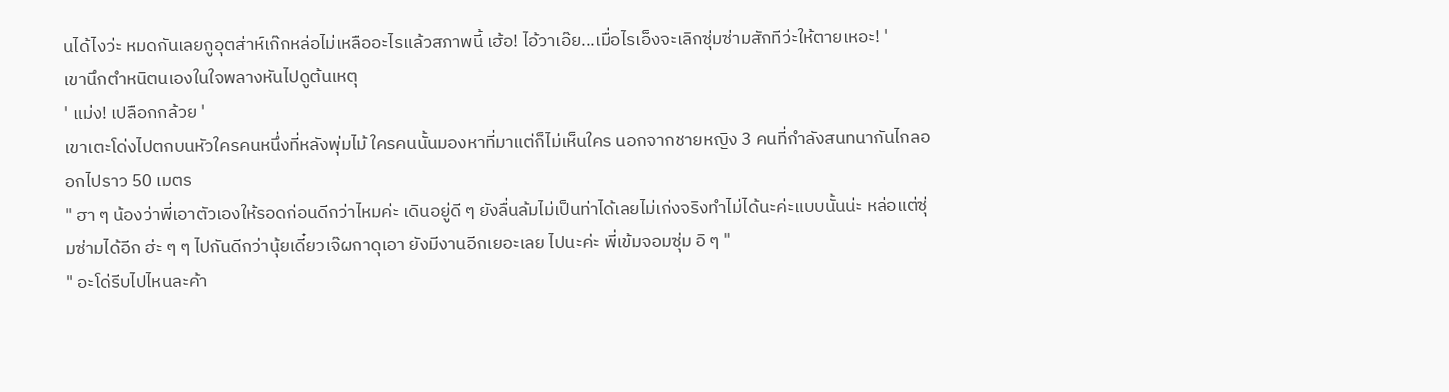นได้ไงว่ะ หมดกันเลยกูอุตส่าห์เก๊กหล่อไม่เหลืออะไรแล้วสภาพนี้ เฮ้อ! ไอ้วาเอ๊ย...เมื่อไรเอ็งจะเลิกซุ่มซ่ามสักทีว่ะให้ตายเหอะ! '
เขานึกตำหนิตนเองในใจพลางหันไปดูต้นเหตุ
' แม่ง! เปลือกกล้วย '
เขาเตะโด่งไปตกบนหัวใครคนหนึ่งที่หลังพุ่มไม้ ใครคนนั้นมองหาที่มาแต่ก็ไม่เห็นใคร นอกจากชายหญิง 3 คนที่กำลังสนทนากันไกลออกไปราว 50 เมตร
" ฮา ๆ น้องว่าพี่เอาตัวเองให้รอดก่อนดีกว่าไหมค่ะ เดินอยู่ดี ๆ ยังลื่นล้มไม่เป็นท่าได้เลยไม่เก่งจริงทำไม่ได้นะค่ะแบบนั้นน่ะ หล่อแต่ซุ่มซ่ามได้อีก ฮ่ะ ๆ ๆ ไปกันดีกว่านุ้ยเดี๋ยวเจ๊ผกาดุเอา ยังมีงานอีกเยอะเลย ไปนะค่ะ พี่เข้มจอมซุ่ม อิ ๆ "
" อะโด่รีบไปไหนละค้า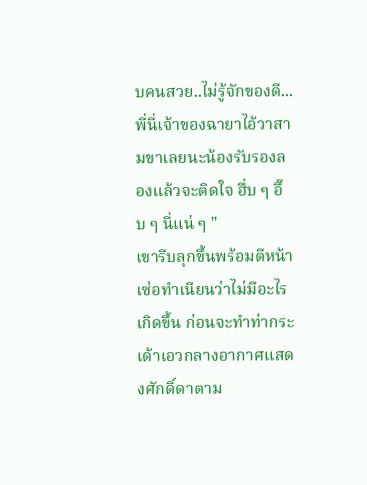บคนสวย..ไม่รู้จักของดี...พี่นี่เจ้าของฉายาไอ้วาสามขาเลยนะน้องรับรองลองแล้วจะติดใจ ฮึ่บ ๆ อึ๊บ ๆ นี่แน่ ๆ "
เขารีบลุกขึ้นพร้อมตีหน้าเซ่อทำเนียนว่าไม่มีอะไรเกิดขึ้น ก่อนจะทำท่ากระเด้าเอวกลางอากาศแสดงศักดิ์ดาตาม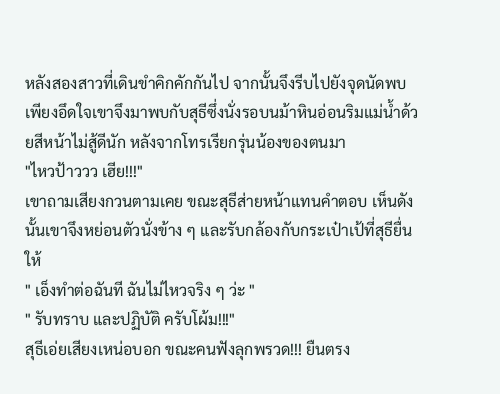หลังสองสาวที่เดินขำคิกคักกันไป จากนั้นจึงรีบไปยังจุดนัดพบ
เพียงอึดใจเขาจึงมาพบกับสุธีซึ่งนั่งรอบนม้าหินอ่อนริมแม่น้ำด้วยสีหน้าไม่สู้ดีนัก หลังจากโทรเรียกรุ่นน้องของตนมา
"ไหวป้าววว เฮีย!!!"
เขาถามเสียงกวนตามเคย ขณะสุธีส่ายหน้าแทนคำตอบ เห็นดังนั้นเขาจึงหย่อนตัวนั่งข้าง ๆ และรับกล้องกับกระเป๋าเป้ที่สุธียื่นให้
" เอ็งทำต่อฉันที ฉันไม่ไหวจริง ๆ ว่ะ "
" รับทราบ และปฏิบัติ ครับโผ้ม!!!"
สุธีเอ่ยเสียงเหน่อบอก ขณะคนฟังลุกพรวด!!! ยืนตรง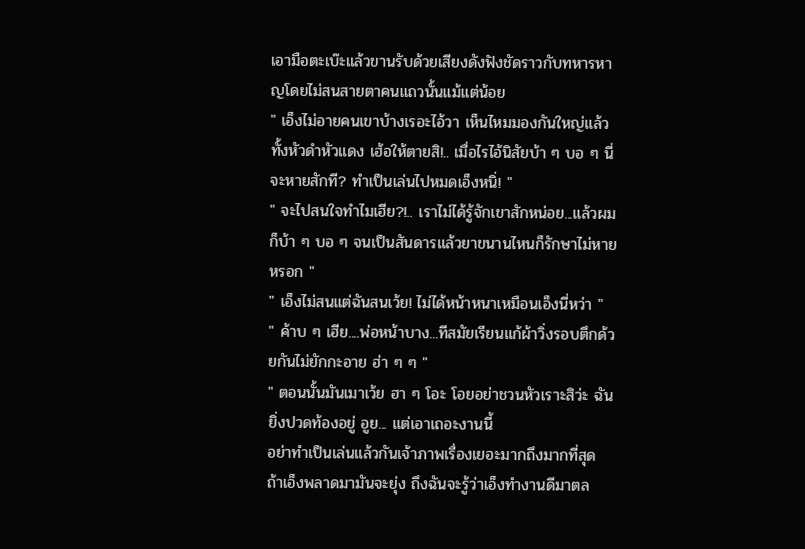เอามือตะเบ๊ะแล้วขานรับด้วยเสียงดังฟังชัดราวกับทหารหาญโดยไม่สนสายตาคนแถวนั้นแม้แต่น้อย
" เอ็งไม่อายคนเขาบ้างเรอะไอ้วา เห็นไหมมองกันใหญ่แล้วทั้งหัวดำหัวแดง เฮ้อให้ตายสิ!.. เมื่อไรไอ้นิสัยบ้า ๆ บอ ๆ นี่จะหายสักที? ทำเป็นเล่นไปหมดเอ็งหนิ่! "
" จะไปสนใจทำไมเฮีย?!.. เราไม่ได้รู้จักเขาสักหน่อย...แล้วผมก็บ้า ๆ บอ ๆ จนเป็นสันดารแล้วยาขนานไหนก็รักษาไม่หายหรอก "
" เอ็งไม่สนแต่ฉันสนเว้ย! ไม่ได้หน้าหนาเหมือนเอ็งนี่หว่า "
" ค้าบ ๆ เฮีย....พ่อหน้าบาง...ทีสมัยเรียนแก้ผ้าวิ่งรอบตึกด้วยกันไม่ยักกะอาย ฮ่า ๆ ๆ "
" ตอนนั้นมันเมาเว้ย ฮา ๆ โอะ โอยอย่าชวนหัวเราะสิว่ะ ฉันยิ่งปวดท้องอยู่ อูย... แต่เอาเถอะงานนี้
อย่าทำเป็นเล่นแล้วกันเจ้าภาพเรื่องเยอะมากถึงมากที่สุด ถ้าเอ็งพลาดมามันจะยุ่ง ถึงฉันจะรู้ว่าเอ็งทำงานดีมาตล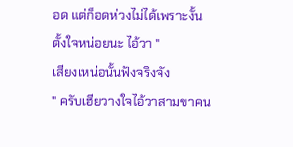อด แต่ก็อดห่วงไม่ได้เพราะงั้นตั้งใจหน่อยนะ ไอ้วา "
เสียงเหน่อนั้นฟังจริงจัง
" ครับเฮียวางใจไอ้วาสามขาคน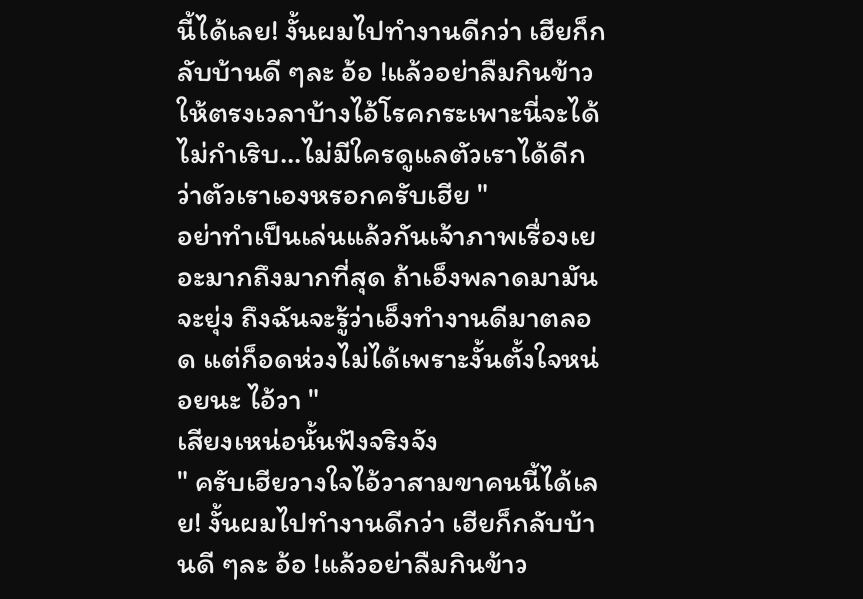นี้ได้เลย! งั้นผมไปทำงานดีกว่า เฮียก็กลับบ้านดี ๆละ อ้อ !แล้วอย่าลืมกินข้าวให้ตรงเวลาบ้างไอ้โรคกระเพาะนี่จะได้ไม่กำเริบ...ไม่มีใครดูแลตัวเราได้ดีกว่าตัวเราเองหรอกครับเฮีย "
อย่าทำเป็นเล่นแล้วกันเจ้าภาพเรื่องเยอะมากถึงมากที่สุด ถ้าเอ็งพลาดมามันจะยุ่ง ถึงฉันจะรู้ว่าเอ็งทำงานดีมาตลอด แต่ก็อดห่วงไม่ได้เพราะงั้นตั้งใจหน่อยนะ ไอ้วา "
เสียงเหน่อนั้นฟังจริงจัง
" ครับเฮียวางใจไอ้วาสามขาคนนี้ได้เลย! งั้นผมไปทำงานดีกว่า เฮียก็กลับบ้านดี ๆละ อ้อ !แล้วอย่าลืมกินข้าว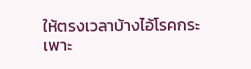ให้ตรงเวลาบ้างไอ้โรคกระเพาะ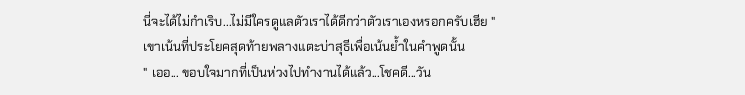นี่จะได้ไม่กำเริบ...ไม่มีใครดูแลตัวเราได้ดีกว่าตัวเราเองหรอกครับเฮีย "
เขาเน้นที่ประโยคสุดท้ายพลางแตะบ่าสุธีเพื่อเน้นย้ำในคำพูดนั้น
" เออ... ขอบใจมากที่เป็นห่วงไปทำงานได้แล้ว...โชคดี...วัน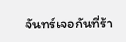จันทร์เจอกันที่ร้า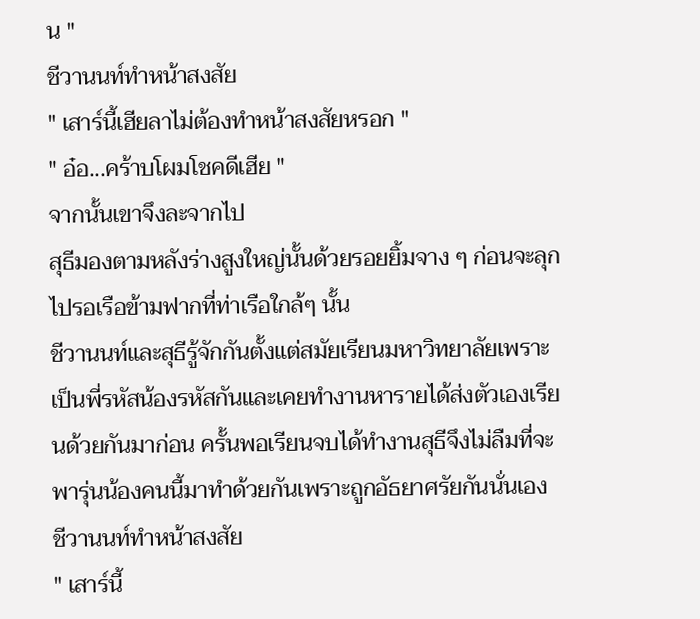น "
ชีวานนท์ทำหน้าสงสัย
" เสาร์นี้เฮียลาไม่ต้องทำหน้าสงสัยหรอก "
" อ๋อ...คร้าบโผมโชคดีเฮีย "
จากนั้นเขาจึงละจากไป
สุธีมองตามหลังร่างสูงใหญ่นั้นด้วยรอยยิ้มจาง ๆ ก่อนจะลุกไปรอเรือข้ามฟากที่ท่าเรือใกล้ๆ นั้น
ชีวานนท์และสุธีรู้จักกันตั้งแต่สมัยเรียนมหาวิทยาลัยเพราะเป็นพี่รหัสน้องรหัสกันและเคยทำงานหารายได้ส่งตัวเองเรียนด้วยกันมาก่อน ครั้นพอเรียนจบได้ทำงานสุธีจึงไม่ลืมที่จะพารุ่นน้องคนนี้มาทำด้วยกันเพราะถูกอัธยาศรัยกันนั่นเอง
ชีวานนท์ทำหน้าสงสัย
" เสาร์นี้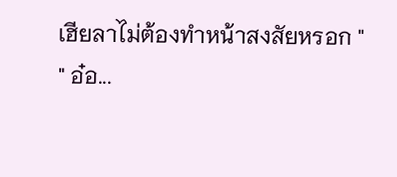เฮียลาไม่ต้องทำหน้าสงสัยหรอก "
" อ๋อ...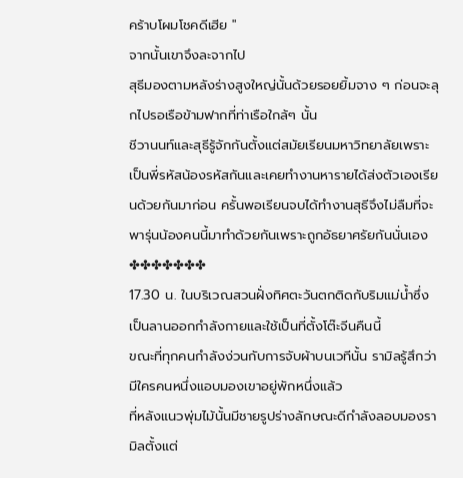คร้าบโผมโชคดีเฮีย "
จากนั้นเขาจึงละจากไป
สุธีมองตามหลังร่างสูงใหญ่นั้นด้วยรอยยิ้มจาง ๆ ก่อนจะลุกไปรอเรือข้ามฟากที่ท่าเรือใกล้ๆ นั้น
ชีวานนท์และสุธีรู้จักกันตั้งแต่สมัยเรียนมหาวิทยาลัยเพราะเป็นพี่รหัสน้องรหัสกันและเคยทำงานหารายได้ส่งตัวเองเรียนด้วยกันมาก่อน ครั้นพอเรียนจบได้ทำงานสุธีจึงไม่ลืมที่จะพารุ่นน้องคนนี้มาทำด้วยกันเพราะถูกอัธยาศรัยกันนั่นเอง
✤✤✤✤✤✤✤
17.30 น. ในบริเวณสวนฝั่งทิศตะวันตกติดกับริมแม่น้ำซึ่งเป็นลานออกกำลังกายและใช้เป็นที่ตั้งโต๊ะจีนคืนนี้
ขณะที่ทุกคนกำลังง่วนกับการจับผ้าบนเวทีนั้น รามิลรู้สึกว่ามีใครคนหนึ่งแอบมองเขาอยู่พักหนึ่งแล้ว
ที่หลังแนวพุ่มไม้นั้นมีชายรูปร่างลักษณะดีกำลังลอบมองรามิลตั้งแต่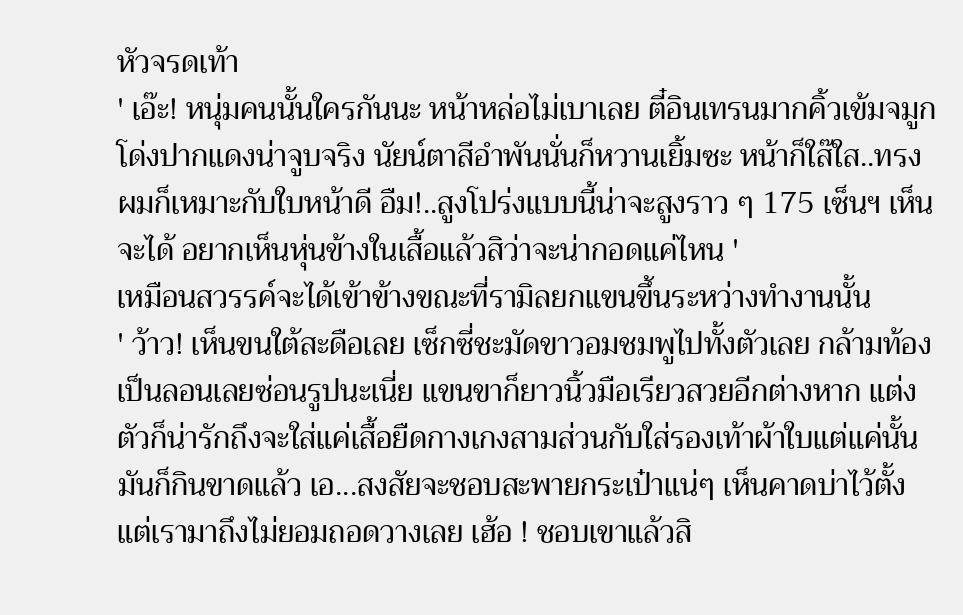หัวจรดเท้า
' เอ๊ะ! หนุ่มคนนั้นใครกันนะ หน้าหล่อไม่เบาเลย ตี๋อินเทรนมากคิ้วเข้มจมูกโด่งปากแดงน่าจูบจริง นัยน์ตาสีอำพันนั่นก็หวานเยิ้มซะ หน้าก็ใส๊ใส..ทรงผมก็เหมาะกับใบหน้าดี อืม!..สูงโปร่งแบบนี้น่าจะสูงราว ๆ 175 เซ็นฯ เห็นจะได้ อยากเห็นหุ่นข้างในเสื้อแล้วสิว่าจะน่ากอดแค่ไหน '
เหมือนสวรรค์จะได้เข้าข้างขณะที่รามิลยกแขนขึ้นระหว่างทำงานนั้น
' ว้าว! เห็นขนใต้สะดือเลย เซ็กซี่ชะมัดขาวอมชมพูไปทั้งตัวเลย กล้ามท้องเป็นลอนเลยซ่อนรูปนะเนี่ย แขนขาก็ยาวนิ้วมือเรียวสวยอีกต่างหาก แต่งตัวก็น่ารักถึงจะใส่แค่เสื้อยืดกางเกงสามส่วนกับใส่รองเท้าผ้าใบแต่แค่นั้นมันก็กินขาดแล้ว เอ...สงสัยจะชอบสะพายกระเป๋าแน่ๆ เห็นคาดบ่าไว้ตั้งแต่เรามาถึงไม่ยอมถอดวางเลย เฮ้อ ! ชอบเขาแล้วสิ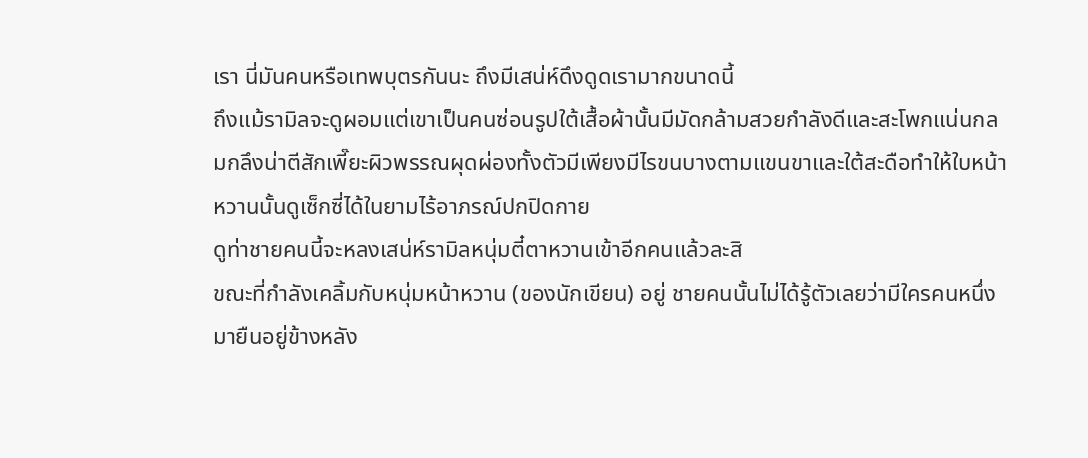เรา นี่มันคนหรือเทพบุตรกันนะ ถึงมีเสน่ห์ดึงดูดเรามากขนาดนี้
ถึงแม้รามิลจะดูผอมแต่เขาเป็นคนซ่อนรูปใต้เสื้อผ้านั้นมีมัดกล้ามสวยกำลังดีและสะโพกแน่นกลมกลึงน่าตีสักเพี๊ยะผิวพรรณผุดผ่องทั้งตัวมีเพียงมีไรขนบางตามแขนขาและใต้สะดือทำให้ใบหน้าหวานนั้นดูเซ็กซี่ได้ในยามไร้อาภรณ์ปกปิดกาย
ดูท่าชายคนนี้จะหลงเสน่ห์รามิลหนุ่มตี๋ตาหวานเข้าอีกคนแล้วละสิ
ขณะที่กำลังเคลิ้มกับหนุ่มหน้าหวาน (ของนักเขียน) อยู่ ชายคนนั้นไม่ได้รู้ตัวเลยว่ามีใครคนหนึ่งมายืนอยู่ข้างหลัง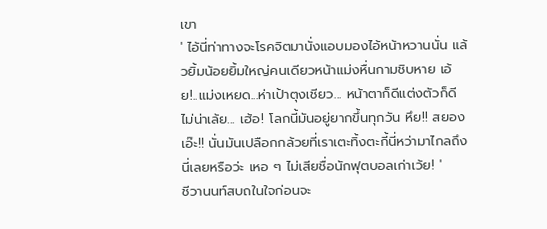เขา
' ไอ้นี่ท่าทางจะโรคจิตมานั่งแอบมองไอ้หน้าหวานนั่น แล้วยิ้มน้อยยิ้มใหญ่คนเดียวหน้าแม่งหื่นกามชิบหาย เอ้ย!..แม่งเหยด...ห่าเป้าตุงเชียว... หน้าตาก็ดีแต่งตัวก็ดีไม่น่าเล้ย... เฮ้อ! โลกนี้มันอยู่ยากขึ้นทุกวัน หึย!! สยอง เอ๊ะ!! นั่นมันเปลือกกล้วยที่เราเตะทิ้งตะกี้นี่หว่ามาไกลถึงนี่เลยหรือว่ะ เหอ ๆ ไม่เสียชื่อนักฟุตบอลเก่าเว้ย! '
ชีวานนท์สบถในใจก่อนจะ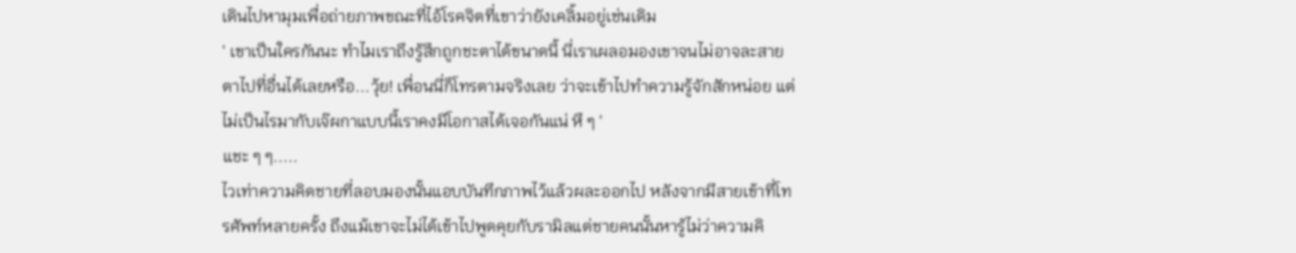เดินไปหามุมเพื่อถ่ายภาพขณะที่ไอ้โรคจิตที่เขาว่ายังเคลิ้มอยู่เช่นเดิม
' เขาเป็นใครกันนะ ทำไมเราถึงรู้สึกถูกชะตาได้ขนาดนี้ นี่เราเผลอมองเขาจนไม่อาจละสายตาไปที่อื่นได้เลยหรือ...วุ้ย! เพื่อนนี่ก็โทรตามจริงเลย ว่าจะเข้าไปทำความรู้จักสักหน่อย แต่ไม่เป็นไรมากับเจ๊ผกาแบบนี้เราคงมีโอกาสได้เจอกันแน่ หึ ๆ '
แชะ ๆ ๆ.....
ไวเท่าความคิดชายที่ลอบมองนั้นแอบบันทึกภาพไว้แล้วผละออกไป หลังจากมีสายเข้าที่โทรศัพท์หลายครั้ง ถึงแม้เขาจะไม่ได้เข้าไปพูดคุยกับรามิลแต่ชายคนนั้นหารู้ไม่ว่าความคิ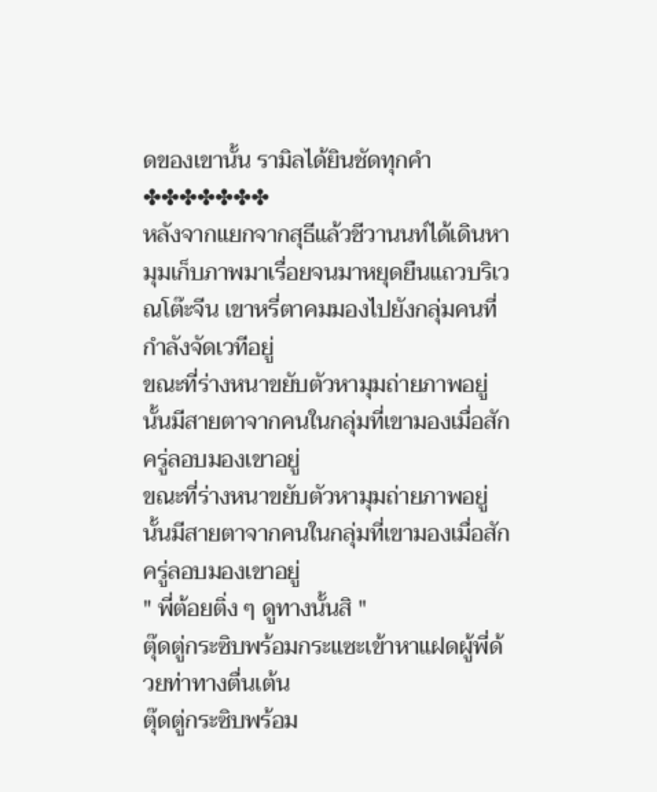ดของเขานั้น รามิลได้ยินชัดทุกคำ
✤✤✤✤✤✤✤
หลังจากแยกจากสุธีแล้วชีวานนท์ได้เดินหามุมเก็บภาพมาเรื่อยจนมาหยุดยืนแถวบริเวณโต๊ะจีน เขาหรี่ตาคมมองไปยังกลุ่มคนที่กำลังจัดเวทีอยู่
ขณะที่ร่างหนาขยับตัวหามุมถ่ายภาพอยู่นั้นมีสายตาจากคนในกลุ่มที่เขามองเมื่อสักครู่ลอบมองเขาอยู่
ขณะที่ร่างหนาขยับตัวหามุมถ่ายภาพอยู่นั้นมีสายตาจากคนในกลุ่มที่เขามองเมื่อสักครู่ลอบมองเขาอยู่
" พี่ต้อยติ่ง ๆ ดูทางนั้นสิ "
ตุ๊ดตู่กระซิบพร้อมกระแซะเข้าหาแฝดผู้พี่ด้วยท่าทางตื่นเต้น
ตุ๊ดตู่กระซิบพร้อม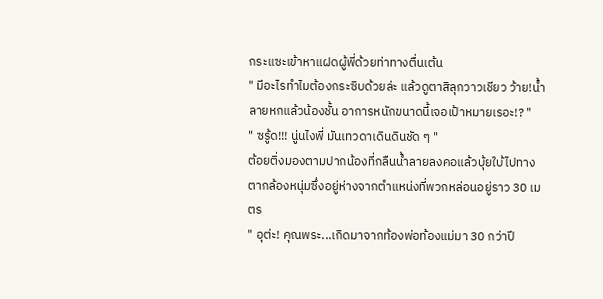กระแซะเข้าหาแฝดผู้พี่ด้วยท่าทางตื่นเต้น
" มีอะไรทำไมต้องกระซิบด้วยล่ะ แล้วดูตาสิลุกวาวเชียว ว้าย!น้ำลายหกแล้วน้องชั้น อาการหนักขนาดนี้เจอเป้าหมายเรอะ!? "
" ซรู้ด!!! นู่นไงพี่ มันเทวดาเดินดินชัด ๆ "
ต้อยติ่งมองตามปากน้องที่กลืนน้ำลายลงคอแล้วบุ้ยใบ้ไปทางตากล้องหนุ่มซึ่งอยู่ห่างจากตำแหน่งที่พวกหล่อนอยู่ราว 30 เมตร
" อุต่ะ! คุณพระ...เกิดมาจากท้องพ่อท้องแม่มา 30 กว่าปี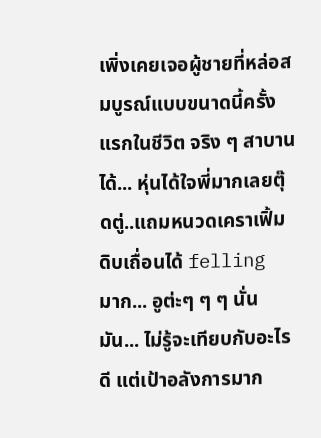เพิ่งเคยเจอผู้ชายที่หล่อสมบูรณ์แบบขนาดนี้ครั้งแรกในชีวิต จริง ๆ สาบานได้... หุ่นได้ใจพี่มากเลยตุ๊ดตู่..แถมหนวดเคราเฟิ้มดิบเถื่อนได้ felling มาก... อูต่ะๆ ๆ ๆ นั่นมัน... ไม่รู้จะเทียบกับอะไรดี แต่เป้าอลังการมาก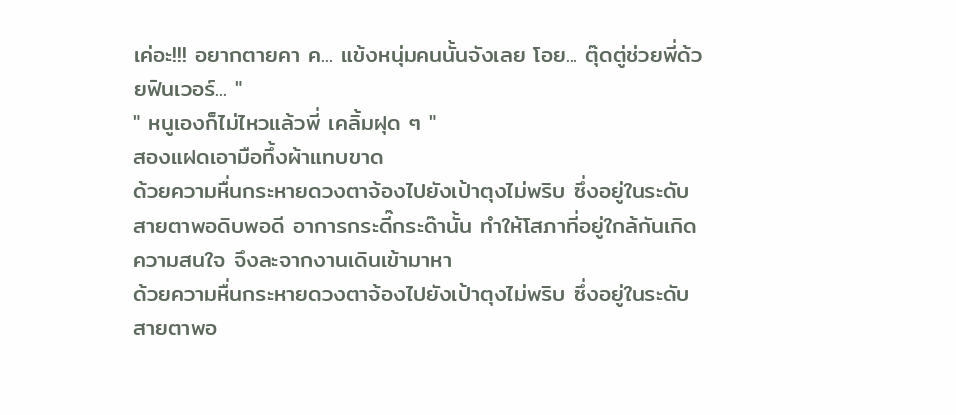เค่อะ!!! อยากตายคา ค... แข้งหนุ่มคนนั้นจังเลย โอย... ตุ๊ดตู่ช่วยพี่ด้วยฟินเวอร์... "
" หนูเองก็ไม่ไหวแล้วพี่ เคลิ้มฝุด ๆ "
สองแฝดเอามือทึ้งผ้าแทบขาด
ด้วยความหื่นกระหายดวงตาจ้องไปยังเป้าตุงไม่พริบ ซึ่งอยู่ในระดับสายตาพอดิบพอดี อาการกระดี๊กระด๊านั้น ทำให้โสภาที่อยู่ใกล้กันเกิดความสนใจ จึงละจากงานเดินเข้ามาหา
ด้วยความหื่นกระหายดวงตาจ้องไปยังเป้าตุงไม่พริบ ซึ่งอยู่ในระดับสายตาพอ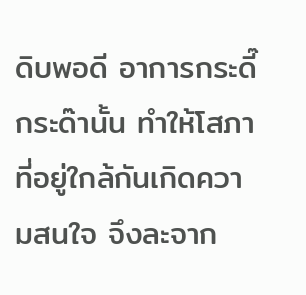ดิบพอดี อาการกระดี๊กระด๊านั้น ทำให้โสภาที่อยู่ใกล้กันเกิดความสนใจ จึงละจาก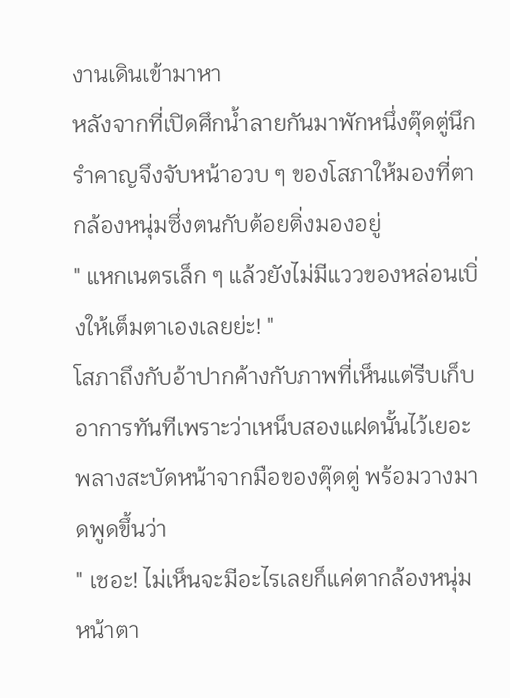งานเดินเข้ามาหา
หลังจากที่เปิดศึกน้ำลายกันมาพักหนึ่งตุ๊ดตู่นึกรำคาญจึงจับหน้าอวบ ๆ ของโสภาให้มองที่ตากล้องหนุ่มซึ่งตนกับต้อยติ่งมองอยู่
" แหกเนตรเล็ก ๆ แล้วยังไม่มีแววของหล่อนเบิ่งให้เต็มตาเองเลยย่ะ! "
โสภาถึงกับอ้าปากค้างกับภาพที่เห็นแต่รีบเก็บอาการทันทีเพราะว่าเหน็บสองแฝดนั้นไว้เยอะพลางสะบัดหน้าจากมือของตุ๊ดตู่ พร้อมวางมาดพูดขึ้นว่า
" เชอะ! ไม่เห็นจะมีอะไรเลยก็แค่ตากล้องหนุ่มหน้าตา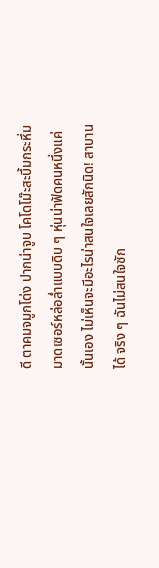ดี ตาคมจมูกโด่ง ปากน่าจูบ โคโดโม๊ะสะบึ้มกระหึ่ม มาดเซอร์หล่อล่ำแบบดิบ ๆ หุ่นน่าฟัดคนหนึ่งแค่นั้นเอง ไม่เห็นจะมีอะไรน่าสนใจเลยสักนิด! สาบานได้ จริง ๆ ฉันไม่สนใจซัก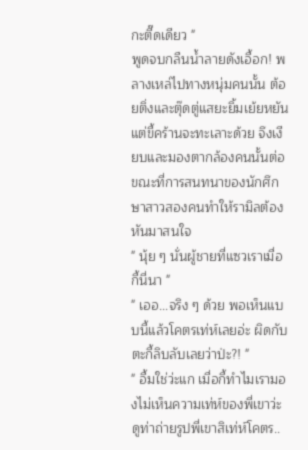กะตี๊ดเดียว "
พูดจบกลืนน้ำลายดังเอื้อก! พลางเหล่ไปทางหนุ่มคนนั้น ต้อยติ่งและตุ๊ดตู่แสยะยิ้มเย้ยหยันแต่ขี้คร้านจะทะเลาะด้วย จึงเงียบและมองตากล้องคนนั้นต่อ ขณะที่การสนทนาของนักศึกษาสาวสองคนทำให้รามิลต้องหันมาสนใจ
" นุ้ย ๆ นั่นผู้ชายที่แซวเราเมื่อกี้นี่นา "
" เออ...จริง ๆ ด้วย พอเห็นแบบนี้แล้วโคตรเท่ห์เลยอ่ะ ผิดกับตะกี้ลิบลับเลยว่าป่ะ?! "
" อื้มใช่ว่ะแก เมื่อกี้ทำไมเรามองไม่เห็นความเท่ห์ของพี่เขาว่ะ ดูท่าถ่ายรูปพี่เขาสิเท่ห์โคตร..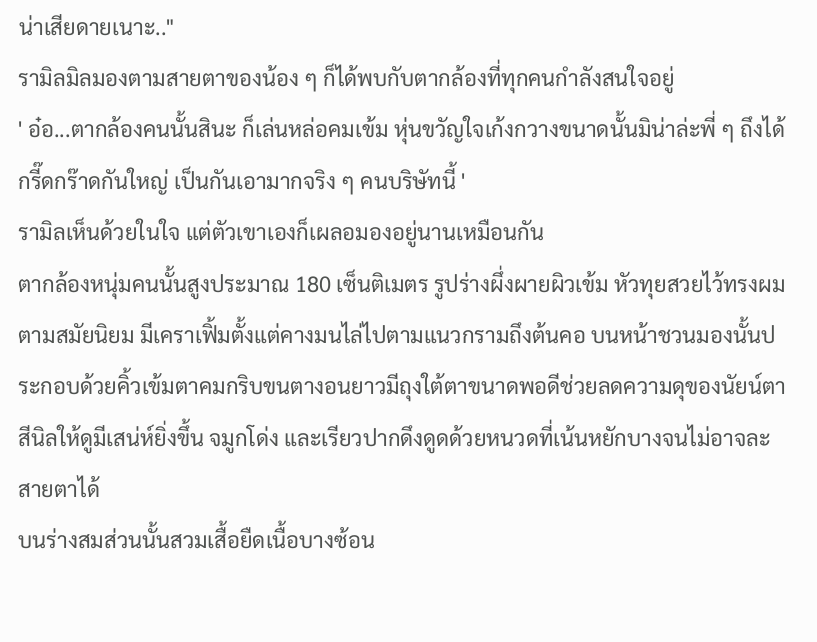น่าเสียดายเนาะ.."
รามิลมิลมองตามสายตาของน้อง ๆ ก็ได้พบกับตากล้องที่ทุกคนกำลังสนใจอยู่
' อ๋อ...ตากล้องคนนั้นสินะ ก็เล่นหล่อคมเข้ม หุ่นขวัญใจเก้งกวางขนาดนั้นมิน่าล่ะพี่ ๆ ถึงได้กรี๊ดกร๊าดกันใหญ่ เป็นกันเอามากจริง ๆ คนบริษัทนี้ '
รามิลเห็นด้วยในใจ แต่ตัวเขาเองก็เผลอมองอยู่นานเหมือนกัน
ตากล้องหนุ่มคนนั้นสูงประมาณ 180 เซ็นติเมตร รูปร่างผึ่งผายผิวเข้ม หัวทุยสวยไว้ทรงผมตามสมัยนิยม มีเคราเฟิ้มตั้งแต่คางมนไล่ไปตามแนวกรามถึงต้นคอ บนหน้าชวนมองนั้นประกอบด้วยคิ้วเข้มตาคมกริบขนตางอนยาวมีถุงใต้ตาขนาดพอดีช่วยลดความดุของนัยน์ตาสีนิลให้ดูมีเสน่ห์ยิ่งขึ้น จมูกโด่ง และเรียวปากดึงดูดด้วยหนวดที่เน้นหยักบางจนไม่อาจละสายตาได้
บนร่างสมส่วนนั้นสวมเสื้อยืดเนื้อบางซ้อน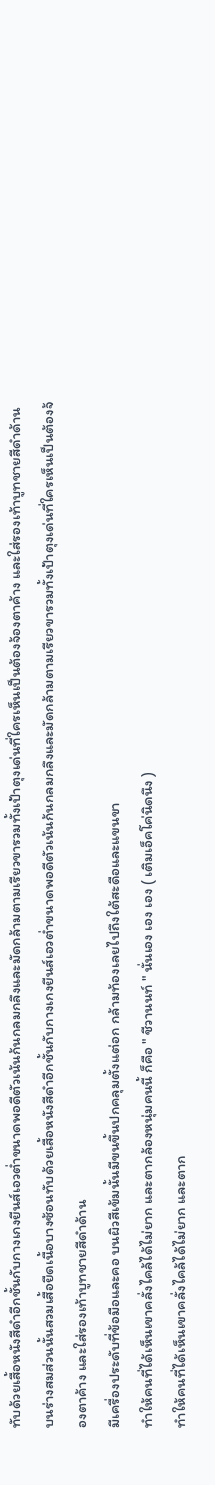ทับด้วยเสื้อหนังสีดำอีกชั้นกับกางเกงยีนส์เอวต่ำขนาดพอดีตัวเน้นก้นกลมกลึงและมัดกล้ามตามเรียวขารวมทั้งเป้าตุงเด่นที่ใครเห็นเป็นต้องจ้องตาค้าง และใส่รองเท้าบูทชายสีดำด้าน
บนร่างสมส่วนนั้นสวมเสื้อยืดเนื้อบางซ้อนทับด้วยเสื้อหนังสีดำอีกชั้นกับกางเกงยีนส์เอวต่ำขนาดพอดีตัวเน้นก้นกลมกลึงและมัดกล้ามตามเรียวขารวมทั้งเป้าตุงเด่นที่ใครเห็นเป็นต้องจ้องตาค้าง และใส่รองเท้าบูทชายสีดำด้าน
มีเครื่องประดับที่ข้อมือและคอ บนผิวสีเข้มนั้นมีขนขึ้นปกคลุมตั้งแต่อก กล้ามท้องเลยไปถึงใต้สะดือและแขนขา
ทำให้คนที่ได้เห็นเขาคลั่งไคล้ได้ไม่ยาก และตากล้องหนุ่มคนนี้ ก็คือ " ชีวานนท์ " นั่นเอง เอง เอง ( เติมเอ็คโค่นิดนึง )
ทำให้คนที่ได้เห็นเขาคลั่งไคล้ได้ไม่ยาก และตาก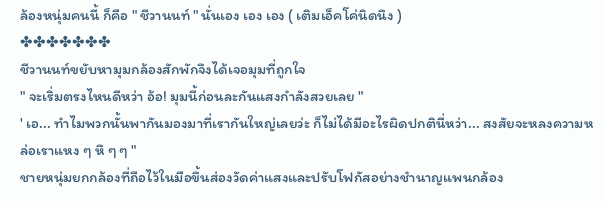ล้องหนุ่มคนนี้ ก็คือ " ชีวานนท์ " นั่นเอง เอง เอง ( เติมเอ็คโค่นิดนึง )
✤✤✤✤✤✤✤
ชีวานนท์ขยับหามุมกล้องสักพักจึงได้เจอมุมที่ถูกใจ
" จะเริ่มตรงไหนดีหว่า อ้อ! มุมนี้ก่อนละกันแสงกำลังสวยเลย "
' เอ... ทำไมพวกนั้นพากันมองมาที่เรากันใหญ่เลยว่ะ ก็ไม่ได้มีอะไรผิดปกตินี่หว่า... สงสัยจะหลงความหล่อเราแหง ๆ หึ ๆ ๆ "
ชายหนุ่มยกกล้องที่ถือไว้ในมือขึ้นส่องวัดค่าแสงและปรับโฟกัสอย่างชำนาญแพนกล้อง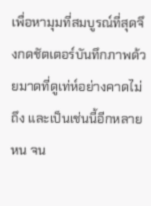เพื่อหามุมที่สมบูรณ์ที่สุดจึงกดชัตเตอร์บันทึกภาพด้วยมาดที่ดูเท่ห์อย่างคาดไม่ถึง และเป็นเช่นนี้อีกหลายหน จน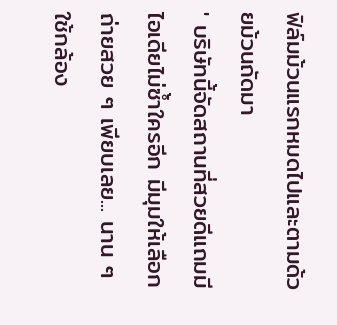ฟิล์มม้วนแรกหมดไปและตามด้วยม้วนถัดมา
' บริษัทนี้จัดสถานที่สวยดีแถมมีไอเดียไม่ซ้ำใครอีก มีมุมให้เลือกถ่ายสวย ๆ เพียบเลย... นาน ๆ ใช้กล้อง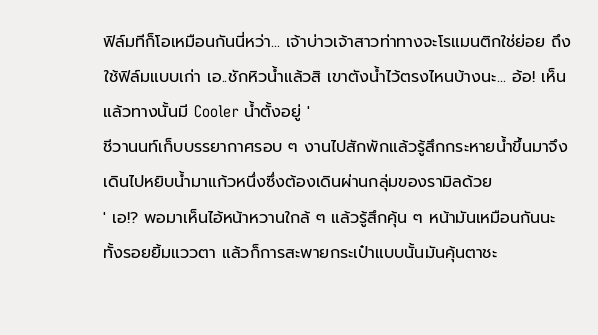ฟิล์มทีก็โอเหมือนกันนี่หว่า... เจ้าบ่าวเจ้าสาวท่าทางจะโรแมนติกใช่ย่อย ถึงใช้ฟิล์มแบบเก่า เอ..ชักหิวน้ำแล้วสิ เขาตังน้ำไว้ตรงไหนบ้างนะ... อ้อ! เห็นแล้วทางนั้นมี Cooler น้ำตั้งอยู่ '
ชีวานนท์เก็บบรรยากาศรอบ ๆ งานไปสักพักแล้วรู้สึกกระหายน้ำขึ้นมาจึงเดินไปหยิบน้ำมาแก้วหนึ่งซึ่งต้องเดินผ่านกลุ่มของรามิลด้วย
' เอ!? พอมาเห็นไอ้หน้าหวานใกล้ ๆ แล้วรู้สึกคุ้น ๆ หน้ามันเหมือนกันนะ ทั้งรอยยิ้มแววตา แล้วก็การสะพายกระเป๋าแบบนั้นมันคุ้นตาชะ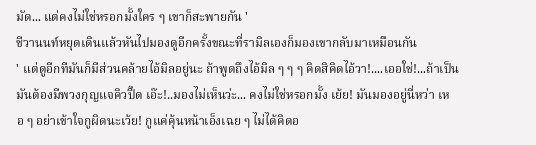มัด... แต่คงไม่ใช่หรอกมั้งใคร ๆ เขาก็สะพายกัน '
ชีวานนท์หยุดเดินแล้วหันไปมองดูอีกครั้งขณะที่รามิลเองก็มองเขากลับมาเหมือนกัน
' แต่ดูอีกทีมันก็มีส่วนคล้ายไอ้มิลอยู่นะ ถ้าพูดถึงไอ้มิล ๆ ๆ ๆ คิดสิคิดไอ้วา!....เออใช่!...ถ้าเป็นมันต้องมีพวงกุญแจคิวปิ๊ด เอ๊ะ!..มองไม่เห็นว่ะ... คงไม่ใช่หรอกมั้ง เย้ย! มันมองอยู่นี่หว่า เหอ ๆ อย่าเข้าใจกูผิดนะเว้ย! กูแค่คุ้นหน้าเอ็งเฉย ๆ ไม่ได้คิดอ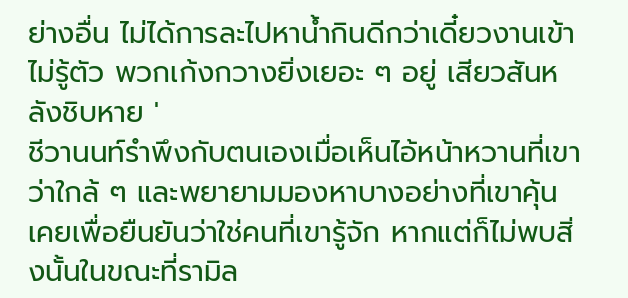ย่างอื่น ไม่ได้การละไปหาน้ำกินดีกว่าเดี๋ยวงานเข้าไม่รู้ตัว พวกเก้งกวางยิ่งเยอะ ๆ อยู่ เสียวสันหลังชิบหาย '
ชีวานนท์รำพึงกับตนเองเมื่อเห็นไอ้หน้าหวานที่เขาว่าใกล้ ๆ และพยายามมองหาบางอย่างที่เขาคุ้นเคยเพื่อยืนยันว่าใช่คนที่เขารู้จัก หากแต่ก็ไม่พบสิ่งนั้นในขณะที่รามิล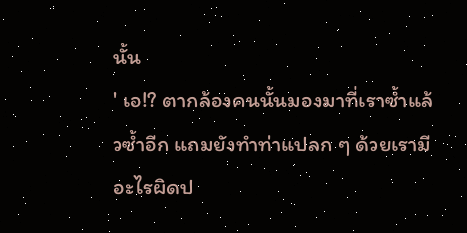นั้น
' เอ!? ตากล้องคนนั้นมองมาที่เราซ้ำแล้วซ้ำอีก แถมยังทำท่าแปลก ๆ ด้วยเรามีอะไรผิดป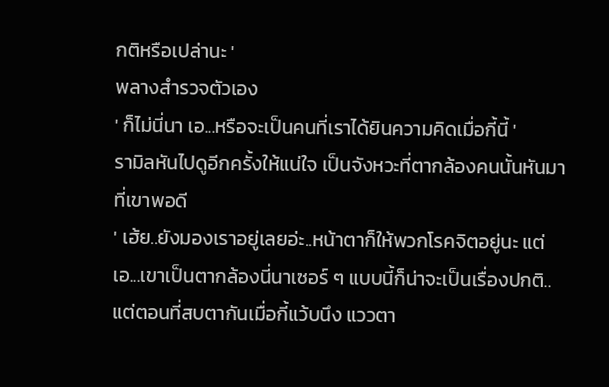กติหรือเปล่านะ '
พลางสำรวจตัวเอง
' ก็ไม่นี่นา เอ...หรือจะเป็นคนที่เราได้ยินความคิดเมื่อกี้นี้ '
รามิลหันไปดูอีกครั้งให้แน่ใจ เป็นจังหวะที่ตากล้องคนนั้นหันมาที่เขาพอดี
' เฮ้ย..ยังมองเราอยู่เลยอ่ะ..หน้าตาก็ให้พวกโรคจิตอยู่นะ แต่เอ...เขาเป็นตากล้องนี่นาเซอร์ ๆ แบบนี้ก็น่าจะเป็นเรื่องปกติ.. แต่ตอนที่สบตากันเมื่อกี้แว้บนึง แววตา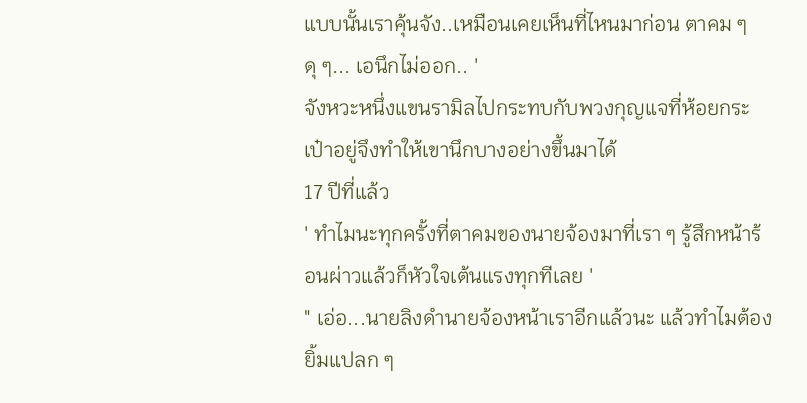แบบนั้นเราคุ้นจัง..เหมือนเคยเห็นที่ไหนมาก่อน ตาคม ๆ ดุ ๆ... เอนึกไม่ออก.. '
จังหวะหนึ่งแขนรามิลไปกระทบกับพวงกุญแจที่ห้อยกระเป๋าอยู่จึงทำให้เขานึกบางอย่างขึ้นมาได้
17 ปีที่แล้ว
' ทำไมนะทุกครั้งที่ตาคมของนายจ้องมาที่เรา ๆ รู้สึกหน้าร้อนผ่าวแล้วก็หัวใจเต้นแรงทุกทีเลย '
" เอ่อ...นายลิงดำนายจ้องหน้าเราอีกแล้วนะ แล้วทำไมต้องยิ้มแปลก ๆ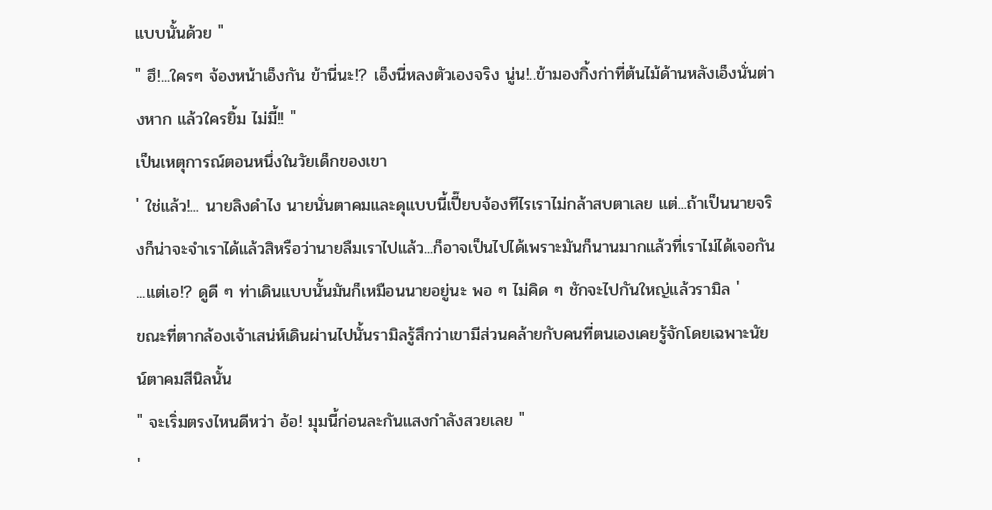แบบนั้นด้วย "
" ฮึ!...ใครๆ จ้องหน้าเอ็งกัน ข้านี่นะ!? เอ็งนี่หลงตัวเองจริง นู่น!..ข้ามองกิ้งก่าที่ต้นไม้ด้านหลังเอ็งนั่นต่างหาก แล้วใครยิ้ม ไม่มี้!! "
เป็นเหตุการณ์ตอนหนึ่งในวัยเด็กของเขา
' ใช่แล้ว!... นายลิงดำไง นายนั่นตาคมและดุแบบนี้เปี๊ยบจ้องทีไรเราไม่กล้าสบตาเลย แต่...ถ้าเป็นนายจริงก็น่าจะจำเราได้แล้วสิหรือว่านายลืมเราไปแล้ว...ก็อาจเป็นไปได้เพราะมันก็นานมากแล้วที่เราไม่ได้เจอกัน ...แต่เอ!? ดูดี ๆ ท่าเดินแบบนั้นมันก็เหมือนนายอยู่นะ พอ ๆ ไม่คิด ๆ ชักจะไปกันใหญ่แล้วรามิล '
ขณะที่ตากล้องเจ้าเสน่ห์เดินผ่านไปนั้นรามิลรู้สึกว่าเขามีส่วนคล้ายกับคนที่ตนเองเคยรู้จักโดยเฉพาะนัยน์ตาคมสีนิลนั้น
" จะเริ่มตรงไหนดีหว่า อ้อ! มุมนี้ก่อนละกันแสงกำลังสวยเลย "
'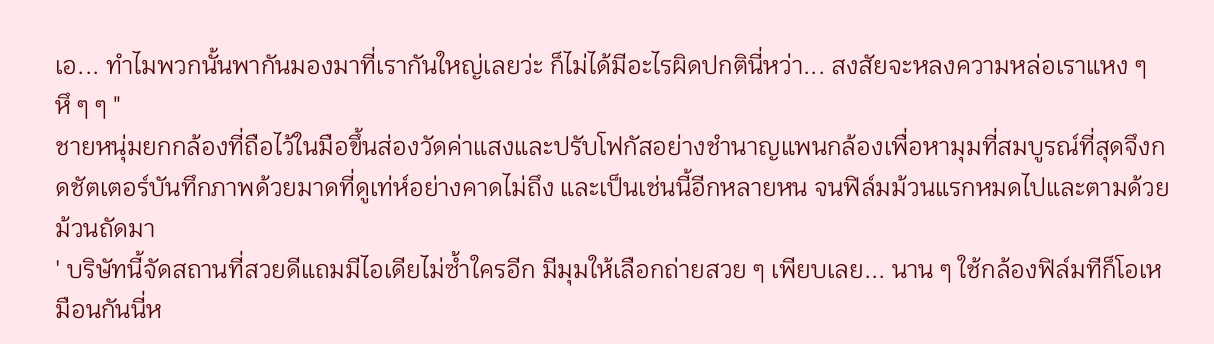เอ... ทำไมพวกนั้นพากันมองมาที่เรากันใหญ่เลยว่ะ ก็ไม่ได้มีอะไรผิดปกตินี่หว่า... สงสัยจะหลงความหล่อเราแหง ๆ หึ ๆ ๆ "
ชายหนุ่มยกกล้องที่ถือไว้ในมือขึ้นส่องวัดค่าแสงและปรับโฟกัสอย่างชำนาญแพนกล้องเพื่อหามุมที่สมบูรณ์ที่สุดจึงกดชัตเตอร์บันทึกภาพด้วยมาดที่ดูเท่ห์อย่างคาดไม่ถึง และเป็นเช่นนี้อีกหลายหน จนฟิล์มม้วนแรกหมดไปและตามด้วยม้วนถัดมา
' บริษัทนี้จัดสถานที่สวยดีแถมมีไอเดียไม่ซ้ำใครอีก มีมุมให้เลือกถ่ายสวย ๆ เพียบเลย... นาน ๆ ใช้กล้องฟิล์มทีก็โอเหมือนกันนี่ห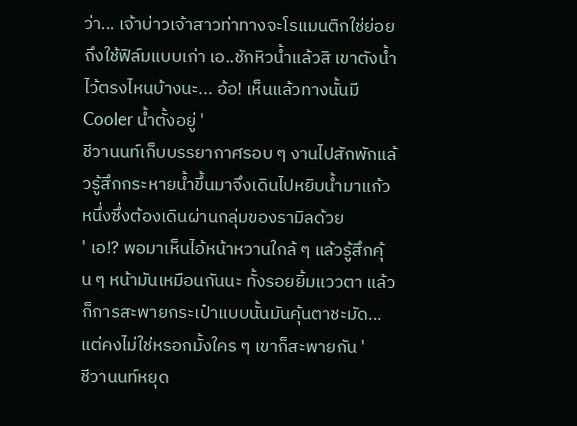ว่า... เจ้าบ่าวเจ้าสาวท่าทางจะโรแมนติกใช่ย่อย ถึงใช้ฟิล์มแบบเก่า เอ..ชักหิวน้ำแล้วสิ เขาตังน้ำไว้ตรงไหนบ้างนะ... อ้อ! เห็นแล้วทางนั้นมี Cooler น้ำตั้งอยู่ '
ชีวานนท์เก็บบรรยากาศรอบ ๆ งานไปสักพักแล้วรู้สึกกระหายน้ำขึ้นมาจึงเดินไปหยิบน้ำมาแก้วหนึ่งซึ่งต้องเดินผ่านกลุ่มของรามิลด้วย
' เอ!? พอมาเห็นไอ้หน้าหวานใกล้ ๆ แล้วรู้สึกคุ้น ๆ หน้ามันเหมือนกันนะ ทั้งรอยยิ้มแววตา แล้วก็การสะพายกระเป๋าแบบนั้นมันคุ้นตาชะมัด... แต่คงไม่ใช่หรอกมั้งใคร ๆ เขาก็สะพายกัน '
ชีวานนท์หยุด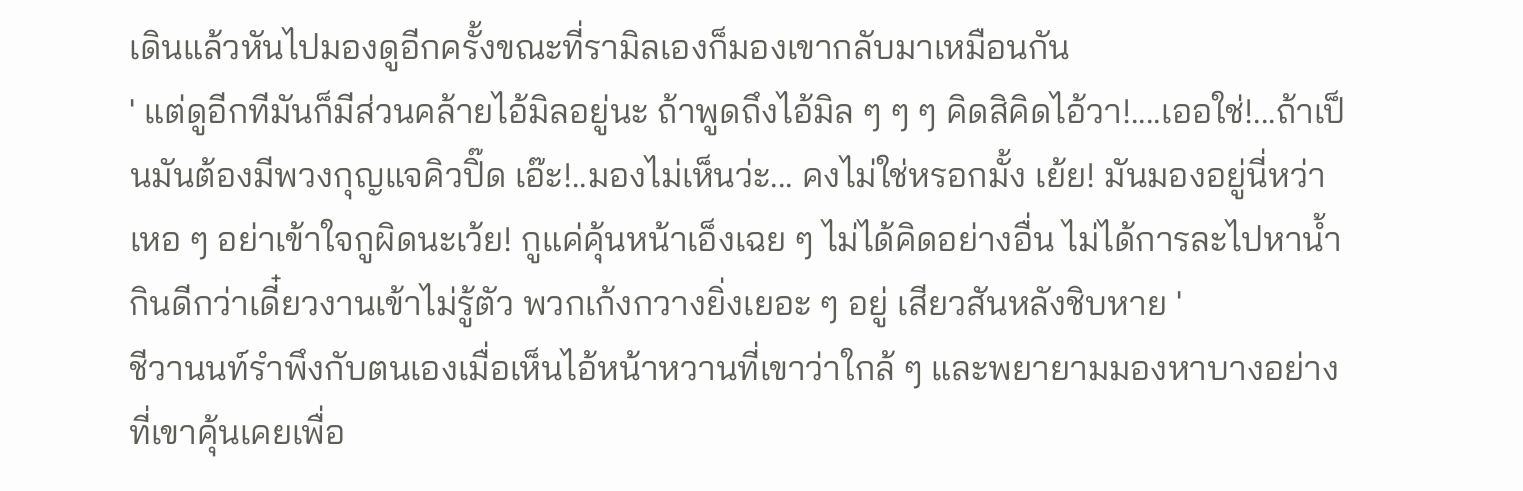เดินแล้วหันไปมองดูอีกครั้งขณะที่รามิลเองก็มองเขากลับมาเหมือนกัน
' แต่ดูอีกทีมันก็มีส่วนคล้ายไอ้มิลอยู่นะ ถ้าพูดถึงไอ้มิล ๆ ๆ ๆ คิดสิคิดไอ้วา!....เออใช่!...ถ้าเป็นมันต้องมีพวงกุญแจคิวปิ๊ด เอ๊ะ!..มองไม่เห็นว่ะ... คงไม่ใช่หรอกมั้ง เย้ย! มันมองอยู่นี่หว่า เหอ ๆ อย่าเข้าใจกูผิดนะเว้ย! กูแค่คุ้นหน้าเอ็งเฉย ๆ ไม่ได้คิดอย่างอื่น ไม่ได้การละไปหาน้ำกินดีกว่าเดี๋ยวงานเข้าไม่รู้ตัว พวกเก้งกวางยิ่งเยอะ ๆ อยู่ เสียวสันหลังชิบหาย '
ชีวานนท์รำพึงกับตนเองเมื่อเห็นไอ้หน้าหวานที่เขาว่าใกล้ ๆ และพยายามมองหาบางอย่างที่เขาคุ้นเคยเพื่อ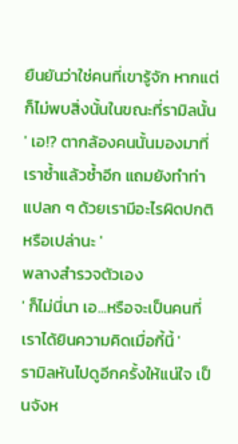ยืนยันว่าใช่คนที่เขารู้จัก หากแต่ก็ไม่พบสิ่งนั้นในขณะที่รามิลนั้น
' เอ!? ตากล้องคนนั้นมองมาที่เราซ้ำแล้วซ้ำอีก แถมยังทำท่าแปลก ๆ ด้วยเรามีอะไรผิดปกติหรือเปล่านะ '
พลางสำรวจตัวเอง
' ก็ไม่นี่นา เอ...หรือจะเป็นคนที่เราได้ยินความคิดเมื่อกี้นี้ '
รามิลหันไปดูอีกครั้งให้แน่ใจ เป็นจังห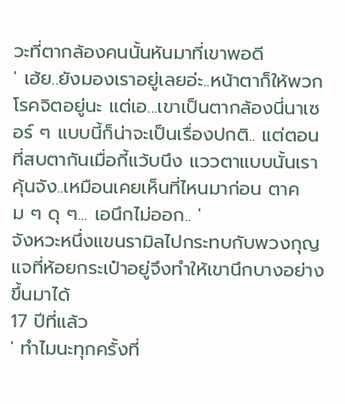วะที่ตากล้องคนนั้นหันมาที่เขาพอดี
' เฮ้ย..ยังมองเราอยู่เลยอ่ะ..หน้าตาก็ให้พวกโรคจิตอยู่นะ แต่เอ...เขาเป็นตากล้องนี่นาเซอร์ ๆ แบบนี้ก็น่าจะเป็นเรื่องปกติ.. แต่ตอนที่สบตากันเมื่อกี้แว้บนึง แววตาแบบนั้นเราคุ้นจัง..เหมือนเคยเห็นที่ไหนมาก่อน ตาคม ๆ ดุ ๆ... เอนึกไม่ออก.. '
จังหวะหนึ่งแขนรามิลไปกระทบกับพวงกุญแจที่ห้อยกระเป๋าอยู่จึงทำให้เขานึกบางอย่างขึ้นมาได้
17 ปีที่แล้ว
' ทำไมนะทุกครั้งที่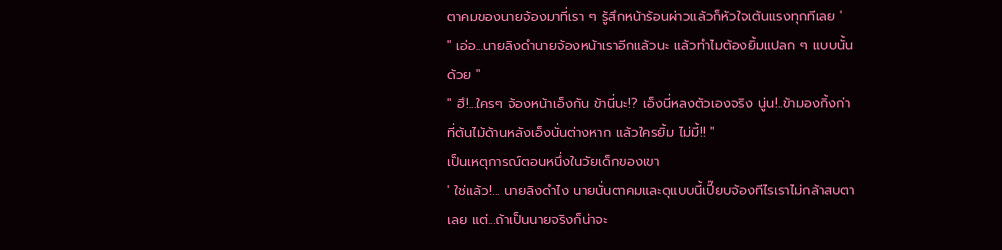ตาคมของนายจ้องมาที่เรา ๆ รู้สึกหน้าร้อนผ่าวแล้วก็หัวใจเต้นแรงทุกทีเลย '
" เอ่อ...นายลิงดำนายจ้องหน้าเราอีกแล้วนะ แล้วทำไมต้องยิ้มแปลก ๆ แบบนั้นด้วย "
" ฮึ!...ใครๆ จ้องหน้าเอ็งกัน ข้านี่นะ!? เอ็งนี่หลงตัวเองจริง นู่น!..ข้ามองกิ้งก่าที่ต้นไม้ด้านหลังเอ็งนั่นต่างหาก แล้วใครยิ้ม ไม่มี้!! "
เป็นเหตุการณ์ตอนหนึ่งในวัยเด็กของเขา
' ใช่แล้ว!... นายลิงดำไง นายนั่นตาคมและดุแบบนี้เปี๊ยบจ้องทีไรเราไม่กล้าสบตาเลย แต่...ถ้าเป็นนายจริงก็น่าจะ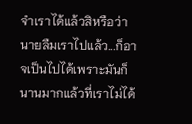จำเราได้แล้วสิหรือว่านายลืมเราไปแล้ว...ก็อาจเป็นไปได้เพราะมันก็นานมากแล้วที่เราไม่ได้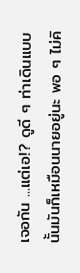เจอกัน ...แต่เอ!? ดูดี ๆ ท่าเดินแบบนั้นมันก็เหมือนนายอยู่นะ พอ ๆ ไม่คิ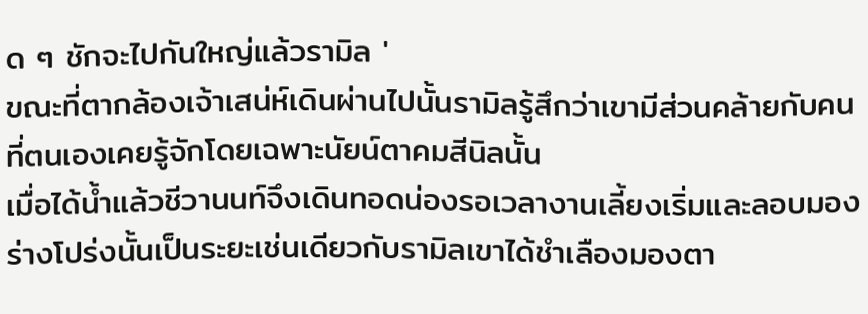ด ๆ ชักจะไปกันใหญ่แล้วรามิล '
ขณะที่ตากล้องเจ้าเสน่ห์เดินผ่านไปนั้นรามิลรู้สึกว่าเขามีส่วนคล้ายกับคนที่ตนเองเคยรู้จักโดยเฉพาะนัยน์ตาคมสีนิลนั้น
เมื่อได้น้ำแล้วชีวานนท์จึงเดินทอดน่องรอเวลางานเลี้ยงเริ่มและลอบมองร่างโปร่งนั้นเป็นระยะเช่นเดียวกับรามิลเขาได้ชำเลืองมองตา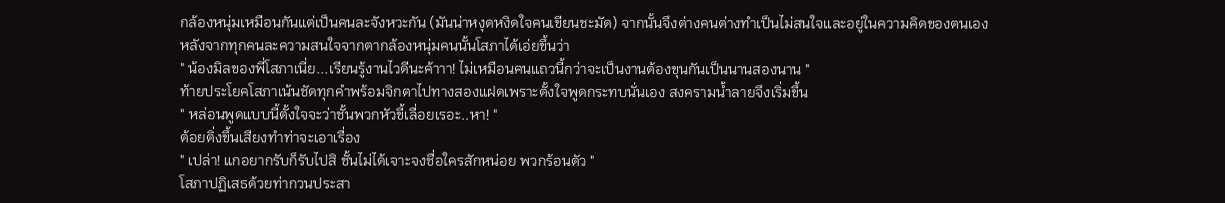กล้องหนุ่มเหมือนกันแต่เป็นคนละจังหวะกัน (มันน่าหงุดหงิดใจคนเขียนชะมัด) จากนั้นจึงต่างคนต่างทำเป็นไม่สนใจและอยู่ในความคิดของตนเอง
หลังจากทุกคนละความสนใจจากตากล้องหนุ่มคนนั้นโสภาได้เอ่ยขึ้นว่า
" น้องมิลของพี่โสภาเนี่ย...เรียนรู้งานไวดีนะค้าาา! ไม่เหมือนคนแถวนี้กว่าจะเป็นงานต้องขุนกันเป็นนานสองนาน "
ท้ายประโยคโสภาเน้นชัดทุกคำพร้อมจิกตาไปทางสองแฝดเพราะตั้งใจพูดกระทบนั่นเอง สงครามน้ำลายจึงเริ่มขึ้น
" หล่อนพูดแบบนี้ตั้งใจจะว่าชั้นพวกหัวขี้เลื่อยเรอะ..หา! "
ต้อยติ่งขึ้นเสียงทำท่าจะเอาเรื่อง
" เปล่า! แกอยากรับก็รับไปสิ ชั้นไม่ได้เจาะจงชื่อใครสักหน่อย พวกร้อนตัว "
โสภาปฏิเสธด้วยท่ากวนประสา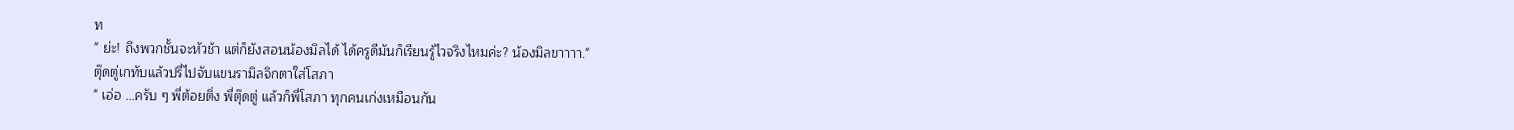ท
" ย่ะ! ถึงพวกชั้นจะหัวช้า แต่ก็ยังสอนน้องมิลได้ ได้ครูดีมันก็เรียนรู้ไวจริงไหมค่ะ? น้องมิลขาาาา."
ตุ๊ดตู่เกทับแล้วปรี่ไปจับแขนรามิลจิกตาใส่โสภา
" เอ่อ ...ครับ ๆ พี่ต้อยติ่ง พี่ตุ๊ดตู่ แล้วก็พี่โสภา ทุกคนเก่งเหมือนกัน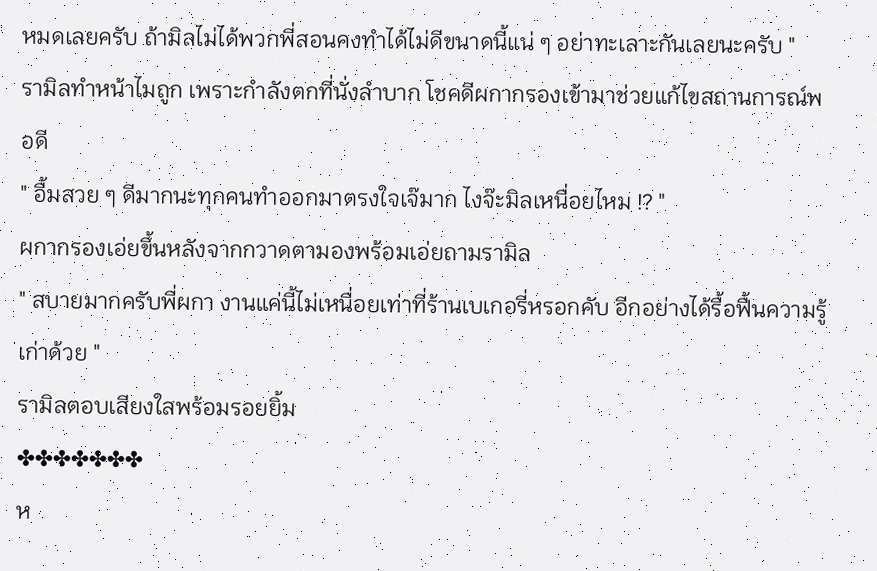หมดเลยครับ ถ้ามิลไม่ได้พวกพี่สอนคงทำได้ไม่ดีขนาดนี้แน่ ๆ อย่าทะเลาะกันเลยนะครับ "
รามิลทำหน้าไมถูก เพราะกำลังตกที่นั่งลำบาก โชคดีผกากรองเข้ามาช่วยแก้ไขสถานการณ์พอดี
" อื้มสวย ๆ ดีมากนะทุกคนทำออกมาตรงใจเจ๊มาก ไงจ๊ะมิลเหนื่อยไหม !? "
ผกากรองเอ่ยขึ้นหลังจากกวาดตามองพร้อมเอ่ยถามรามิล
" สบายมากครับพี่ผกา งานแค่นี้ไม่เหนื่อยเท่าที่ร้านเบเกอรี่หรอกคับ อีกอย่างได้รื้อฟื้นความรู้เก่าด้วย "
รามิลตอบเสียงใสพร้อมรอยยิ้ม
✤✤✤✤✤✤✤
ห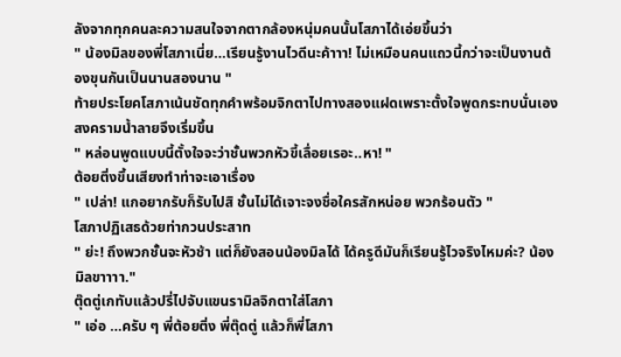ลังจากทุกคนละความสนใจจากตากล้องหนุ่มคนนั้นโสภาได้เอ่ยขึ้นว่า
" น้องมิลของพี่โสภาเนี่ย...เรียนรู้งานไวดีนะค้าาา! ไม่เหมือนคนแถวนี้กว่าจะเป็นงานต้องขุนกันเป็นนานสองนาน "
ท้ายประโยคโสภาเน้นชัดทุกคำพร้อมจิกตาไปทางสองแฝดเพราะตั้งใจพูดกระทบนั่นเอง สงครามน้ำลายจึงเริ่มขึ้น
" หล่อนพูดแบบนี้ตั้งใจจะว่าชั้นพวกหัวขี้เลื่อยเรอะ..หา! "
ต้อยติ่งขึ้นเสียงทำท่าจะเอาเรื่อง
" เปล่า! แกอยากรับก็รับไปสิ ชั้นไม่ได้เจาะจงชื่อใครสักหน่อย พวกร้อนตัว "
โสภาปฏิเสธด้วยท่ากวนประสาท
" ย่ะ! ถึงพวกชั้นจะหัวช้า แต่ก็ยังสอนน้องมิลได้ ได้ครูดีมันก็เรียนรู้ไวจริงไหมค่ะ? น้องมิลขาาาา."
ตุ๊ดตู่เกทับแล้วปรี่ไปจับแขนรามิลจิกตาใส่โสภา
" เอ่อ ...ครับ ๆ พี่ต้อยติ่ง พี่ตุ๊ดตู่ แล้วก็พี่โสภา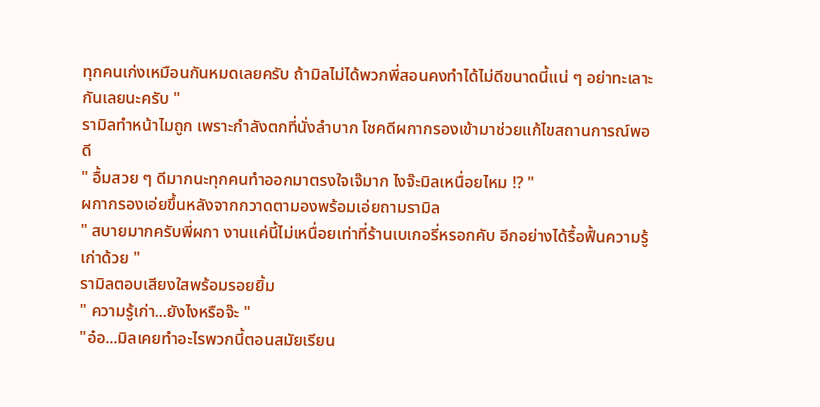ทุกคนเก่งเหมือนกันหมดเลยครับ ถ้ามิลไม่ได้พวกพี่สอนคงทำได้ไม่ดีขนาดนี้แน่ ๆ อย่าทะเลาะกันเลยนะครับ "
รามิลทำหน้าไมถูก เพราะกำลังตกที่นั่งลำบาก โชคดีผกากรองเข้ามาช่วยแก้ไขสถานการณ์พอดี
" อื้มสวย ๆ ดีมากนะทุกคนทำออกมาตรงใจเจ๊มาก ไงจ๊ะมิลเหนื่อยไหม !? "
ผกากรองเอ่ยขึ้นหลังจากกวาดตามองพร้อมเอ่ยถามรามิล
" สบายมากครับพี่ผกา งานแค่นี้ไม่เหนื่อยเท่าที่ร้านเบเกอรี่หรอกคับ อีกอย่างได้รื้อฟื้นความรู้เก่าด้วย "
รามิลตอบเสียงใสพร้อมรอยยิ้ม
" ความรู้เก่า...ยังไงหรือจ๊ะ "
"อ๋อ...มิลเคยทำอะไรพวกนี้ตอนสมัยเรียน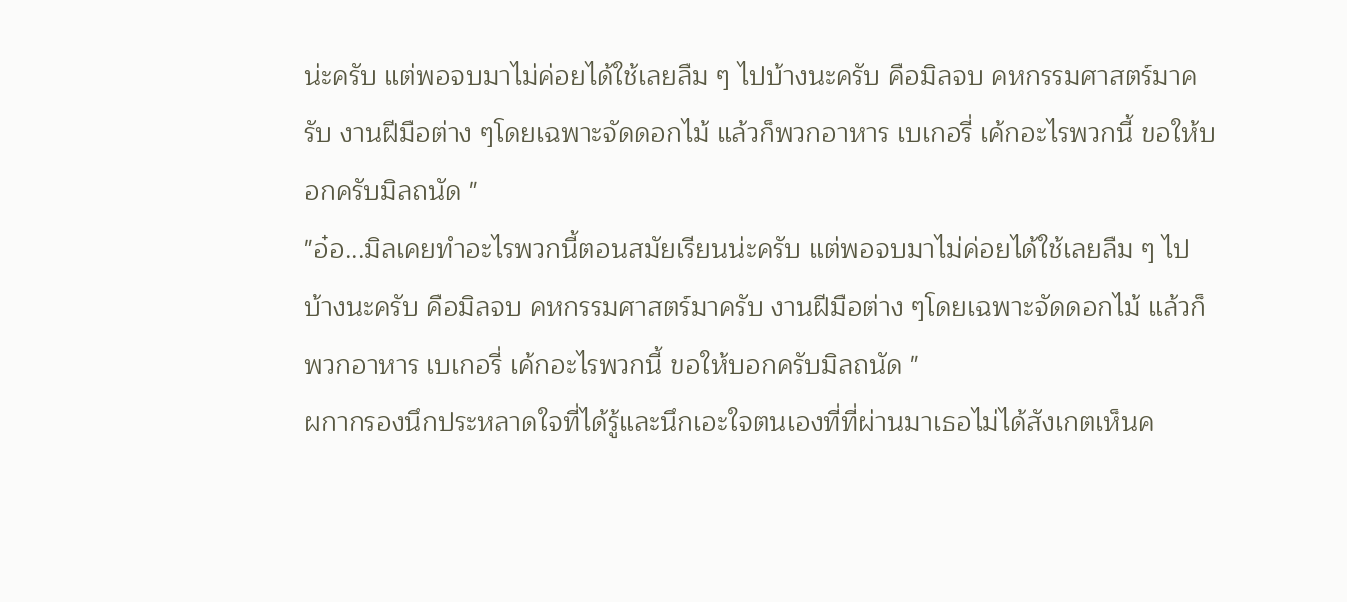น่ะครับ แต่พอจบมาไม่ค่อยได้ใช้เลยลืม ๆ ไปบ้างนะครับ คือมิลจบ คหกรรมศาสตร์มาครับ งานฝีมือต่าง ๆโดยเฉพาะจัดดอกไม้ แล้วก็พวกอาหาร เบเกอรี่ เค้กอะไรพวกนี้ ขอให้บอกครับมิลถนัด "
"อ๋อ...มิลเคยทำอะไรพวกนี้ตอนสมัยเรียนน่ะครับ แต่พอจบมาไม่ค่อยได้ใช้เลยลืม ๆ ไปบ้างนะครับ คือมิลจบ คหกรรมศาสตร์มาครับ งานฝีมือต่าง ๆโดยเฉพาะจัดดอกไม้ แล้วก็พวกอาหาร เบเกอรี่ เค้กอะไรพวกนี้ ขอให้บอกครับมิลถนัด "
ผกากรองนึกประหลาดใจที่ได้รู้และนึกเอะใจตนเองที่ที่ผ่านมาเธอไม่ได้สังเกตเห็นค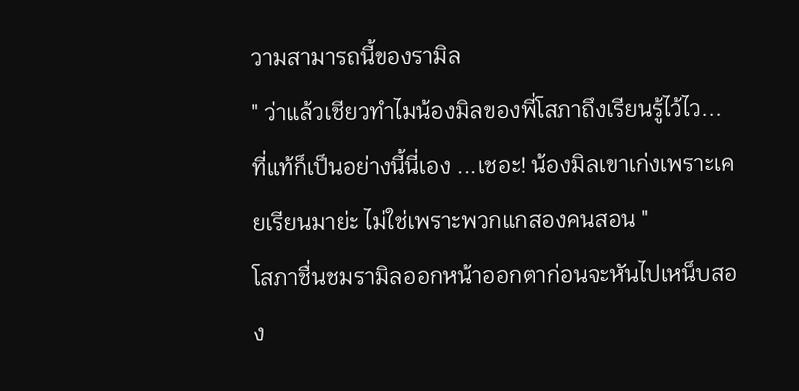วามสามารถนี้ของรามิล
" ว่าแล้วเชียวทำไมน้องมิลของพี่โสภาถึงเรียนรู้ไว้ไว... ที่แท้ก็เป็นอย่างนี้นี่เอง ...เชอะ! น้องมิลเขาเก่งเพราะเคยเรียนมาย่ะ ไม่ใช่เพราะพวกแกสองคนสอน "
โสภาชื่นชมรามิลออกหน้าออกตาก่อนจะหันไปเหน็บสอง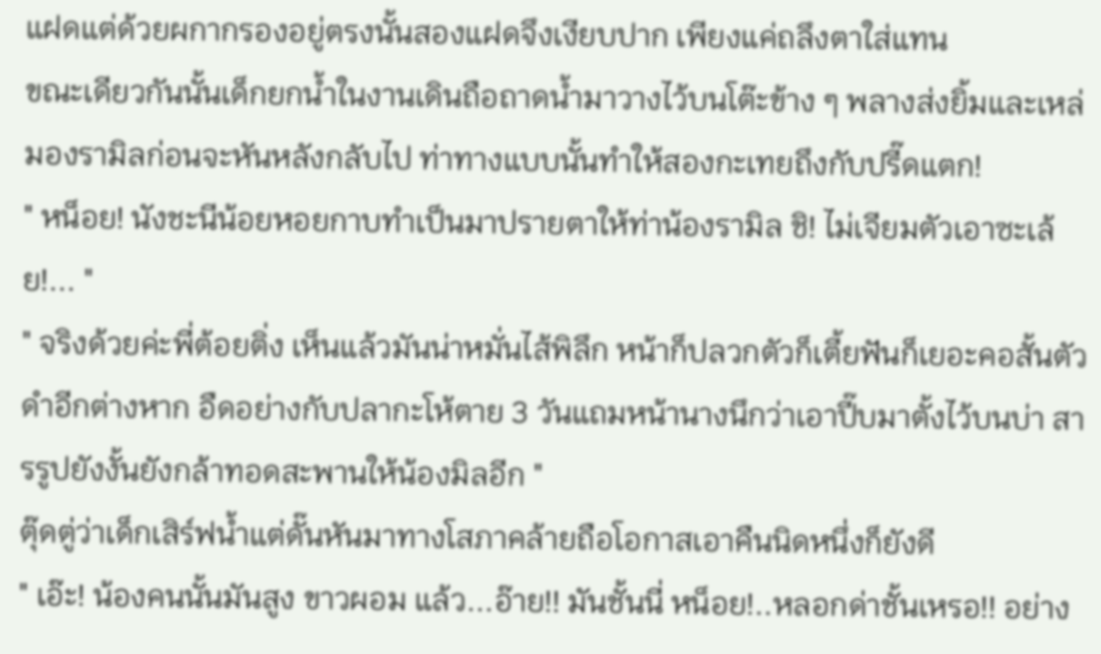แฝดแต่ด้วยผกากรองอยู่ตรงนั้นสองแฝดจึงเงียบปาก เพียงแค่ถลึงตาใส่แทน
ขณะเดียวกันนั้นเด็กยกน้ำในงานเดินถือถาดน้ำมาวางไว้บนโต๊ะข้าง ๆ พลางส่งยิ้มและเหล่มองรามิลก่อนจะหันหลังกลับไป ท่าทางแบบนั้นทำให้สองกะเทยถึงกับปรี๊ดแตก!
" หน็อย! นังชะนีน้อยหอยกาบทำเป็นมาปรายตาให้ท่าน้องรามิล ชิ! ไม่เจียมตัวเอาซะเล้ย!... "
" จริงด้วยค่ะพี่ต้อยติ่ง เห็นแล้วมันน่าหมั่นไส้พิลึก หน้าก็ปลวกตัวก็เตี้ยฟันก็เยอะคอสั้นตัวดำอีกต่างหาก อืดอย่างกับปลากะโห้ตาย 3 วันแถมหน้านางนึกว่าเอาปี๊บมาตั้งไว้บนบ่า สารรูปยังงั้นยังกล้าทอดสะพานให้น้องมิลอีก "
ตุ๊ดตู่ว่าเด็กเสิร์ฟน้ำแต่ดั๊นหันมาทางโสภาคล้ายถือโอกาสเอาคืนนิดหนึ่งก็ยังดี
" เอ๊ะ! น้องคนนั้นมันสูง ขาวผอม แล้ว...อ๊าย!! มันชั้นนี่ หน็อย!..หลอกด่าชั้นเหรอ!! อย่าง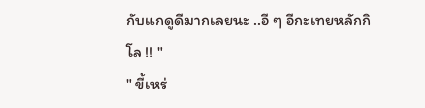กับแกดูดีมากเลยนะ ..อี ๆ อีกะเทยหลักกิโล !! "
" ขี้เหร่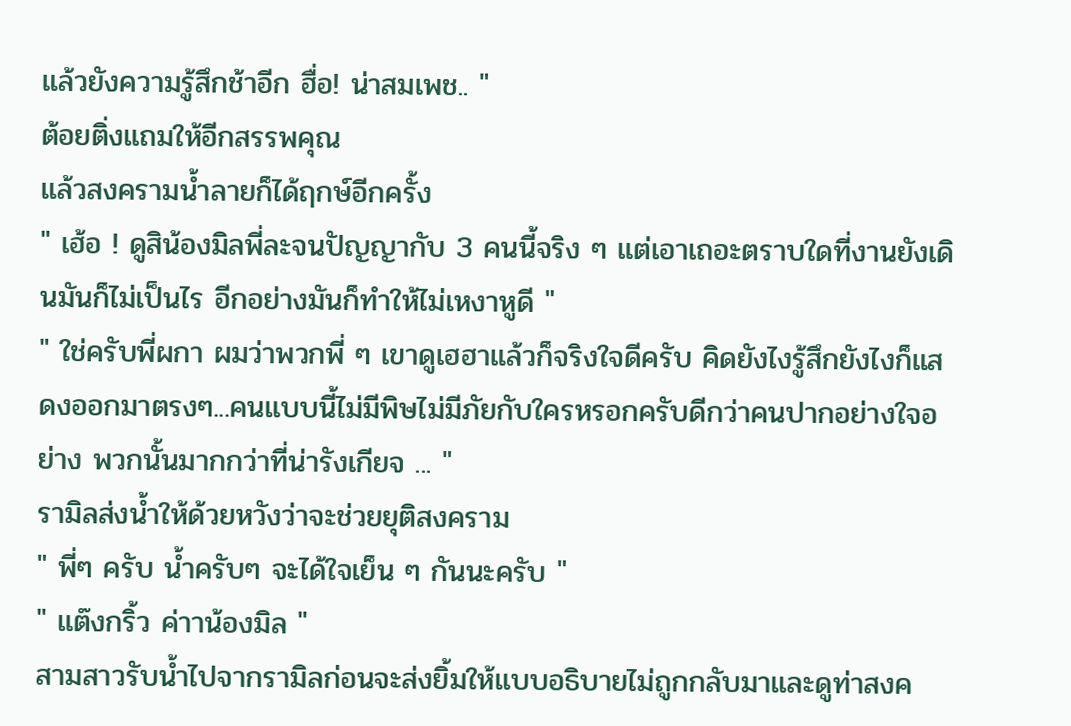แล้วยังความรู้สึกช้าอีก ฮื่อ! น่าสมเพช.. "
ต้อยติ่งแถมให้อีกสรรพคุณ
แล้วสงครามน้ำลายก็ได้ฤกษ์อีกครั้ง
" เฮ้อ ! ดูสิน้องมิลพี่ละจนปัญญากับ 3 คนนี้จริง ๆ แต่เอาเถอะตราบใดที่งานยังเดินมันก็ไม่เป็นไร อีกอย่างมันก็ทำให้ไม่เหงาหูดี "
" ใช่ครับพี่ผกา ผมว่าพวกพี่ ๆ เขาดูเฮฮาแล้วก็จริงใจดีครับ คิดยังไงรู้สึกยังไงก็แสดงออกมาตรงๆ...คนแบบนี้ไม่มีพิษไม่มีภัยกับใครหรอกครับดีกว่าคนปากอย่างใจอย่าง พวกนั้นมากกว่าที่น่ารังเกียจ ... "
รามิลส่งน้ำให้ด้วยหวังว่าจะช่วยยุติสงคราม
" พี่ๆ ครับ น้ำครับๆ จะได้ใจเย็น ๆ กันนะครับ "
" แต๊งกริ้ว ค่าาน้องมิล "
สามสาวรับน้ำไปจากรามิลก่อนจะส่งยิ้มให้แบบอธิบายไม่ถูกกลับมาและดูท่าสงค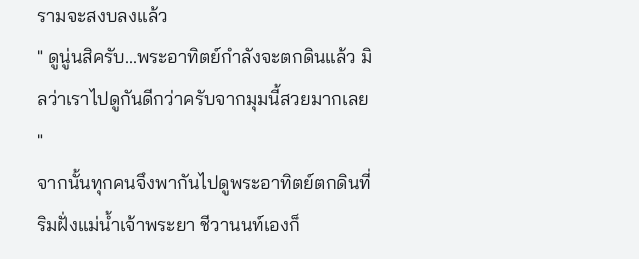รามจะสงบลงแล้ว
" ดูนู่นสิครับ...พระอาทิตย์กำลังจะตกดินแล้ว มิลว่าเราไปดูกันดีกว่าครับจากมุมนี้สวยมากเลย "
จากนั้นทุกคนจึงพากันไปดูพระอาทิตย์ตกดินที่ริมฝั่งแม่น้ำเจ้าพระยา ชีวานนท์เองก็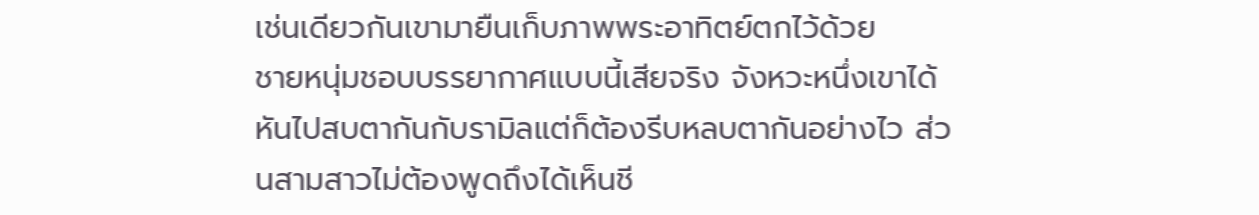เช่นเดียวกันเขามายืนเก็บภาพพระอาทิตย์ตกไว้ด้วย
ชายหนุ่มชอบบรรยากาศแบบนี้เสียจริง จังหวะหนึ่งเขาได้หันไปสบตากันกับรามิลแต่ก็ต้องรีบหลบตากันอย่างไว ส่วนสามสาวไม่ต้องพูดถึงได้เห็นชี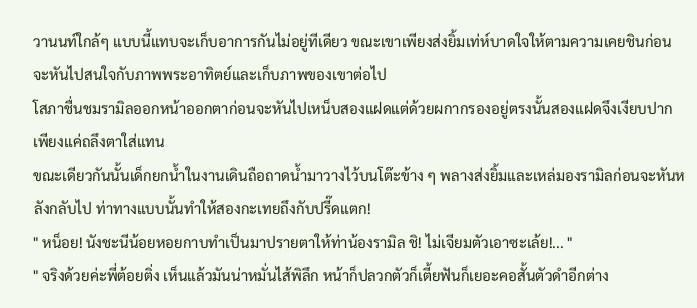วานนท์ใกล้ๆ แบบนี้แทบจะเก็บอาการกันไม่อยู่ทีเดียว ขณะเขาเพียงส่งยิ้มเท่ห์บาดใจให้ตามความเคยชินก่อนจะหันไปสนใจกับภาพพระอาทิตย์และเก็บภาพของเขาต่อไป
โสภาชื่นชมรามิลออกหน้าออกตาก่อนจะหันไปเหน็บสองแฝดแต่ด้วยผกากรองอยู่ตรงนั้นสองแฝดจึงเงียบปาก เพียงแค่ถลึงตาใส่แทน
ขณะเดียวกันนั้นเด็กยกน้ำในงานเดินถือถาดน้ำมาวางไว้บนโต๊ะข้าง ๆ พลางส่งยิ้มและเหล่มองรามิลก่อนจะหันหลังกลับไป ท่าทางแบบนั้นทำให้สองกะเทยถึงกับปรี๊ดแตก!
" หน็อย! นังชะนีน้อยหอยกาบทำเป็นมาปรายตาให้ท่าน้องรามิล ชิ! ไม่เจียมตัวเอาซะเล้ย!... "
" จริงด้วยค่ะพี่ต้อยติ่ง เห็นแล้วมันน่าหมั่นไส้พิลึก หน้าก็ปลวกตัวก็เตี้ยฟันก็เยอะคอสั้นตัวดำอีกต่าง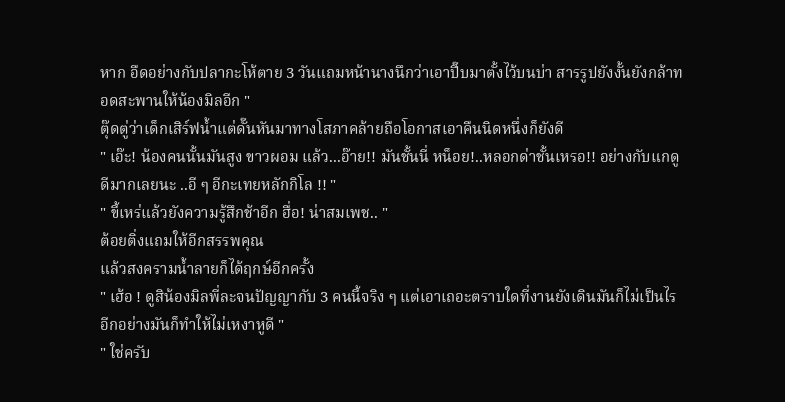หาก อืดอย่างกับปลากะโห้ตาย 3 วันแถมหน้านางนึกว่าเอาปี๊บมาตั้งไว้บนบ่า สารรูปยังงั้นยังกล้าทอดสะพานให้น้องมิลอีก "
ตุ๊ดตู่ว่าเด็กเสิร์ฟน้ำแต่ดั๊นหันมาทางโสภาคล้ายถือโอกาสเอาคืนนิดหนึ่งก็ยังดี
" เอ๊ะ! น้องคนนั้นมันสูง ขาวผอม แล้ว...อ๊าย!! มันชั้นนี่ หน็อย!..หลอกด่าชั้นเหรอ!! อย่างกับแกดูดีมากเลยนะ ..อี ๆ อีกะเทยหลักกิโล !! "
" ขี้เหร่แล้วยังความรู้สึกช้าอีก ฮื่อ! น่าสมเพช.. "
ต้อยติ่งแถมให้อีกสรรพคุณ
แล้วสงครามน้ำลายก็ได้ฤกษ์อีกครั้ง
" เฮ้อ ! ดูสิน้องมิลพี่ละจนปัญญากับ 3 คนนี้จริง ๆ แต่เอาเถอะตราบใดที่งานยังเดินมันก็ไม่เป็นไร อีกอย่างมันก็ทำให้ไม่เหงาหูดี "
" ใช่ครับ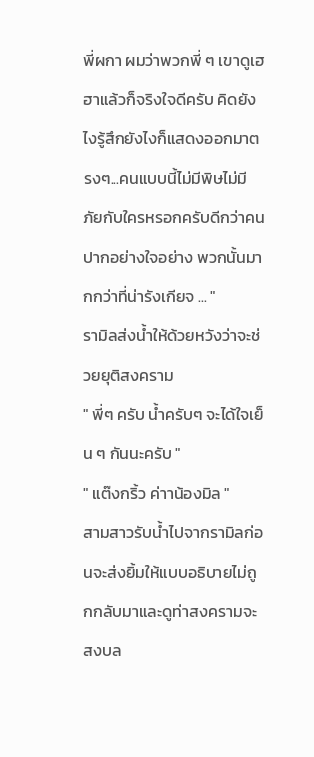พี่ผกา ผมว่าพวกพี่ ๆ เขาดูเฮฮาแล้วก็จริงใจดีครับ คิดยังไงรู้สึกยังไงก็แสดงออกมาตรงๆ...คนแบบนี้ไม่มีพิษไม่มีภัยกับใครหรอกครับดีกว่าคนปากอย่างใจอย่าง พวกนั้นมากกว่าที่น่ารังเกียจ ... "
รามิลส่งน้ำให้ด้วยหวังว่าจะช่วยยุติสงคราม
" พี่ๆ ครับ น้ำครับๆ จะได้ใจเย็น ๆ กันนะครับ "
" แต๊งกริ้ว ค่าาน้องมิล "
สามสาวรับน้ำไปจากรามิลก่อนจะส่งยิ้มให้แบบอธิบายไม่ถูกกลับมาและดูท่าสงครามจะสงบล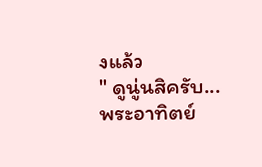งแล้ว
" ดูนู่นสิครับ...พระอาทิตย์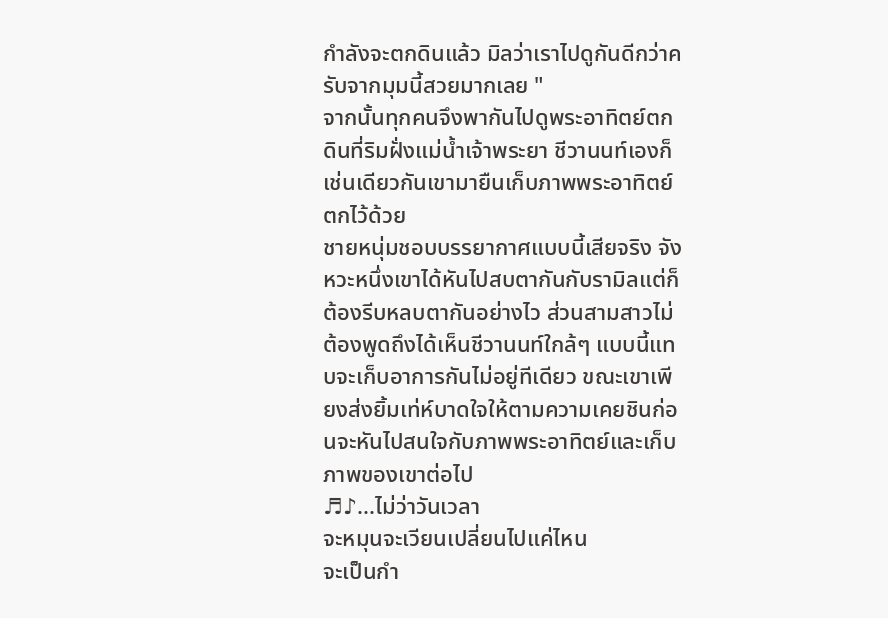กำลังจะตกดินแล้ว มิลว่าเราไปดูกันดีกว่าครับจากมุมนี้สวยมากเลย "
จากนั้นทุกคนจึงพากันไปดูพระอาทิตย์ตกดินที่ริมฝั่งแม่น้ำเจ้าพระยา ชีวานนท์เองก็เช่นเดียวกันเขามายืนเก็บภาพพระอาทิตย์ตกไว้ด้วย
ชายหนุ่มชอบบรรยากาศแบบนี้เสียจริง จังหวะหนึ่งเขาได้หันไปสบตากันกับรามิลแต่ก็ต้องรีบหลบตากันอย่างไว ส่วนสามสาวไม่ต้องพูดถึงได้เห็นชีวานนท์ใกล้ๆ แบบนี้แทบจะเก็บอาการกันไม่อยู่ทีเดียว ขณะเขาเพียงส่งยิ้มเท่ห์บาดใจให้ตามความเคยชินก่อนจะหันไปสนใจกับภาพพระอาทิตย์และเก็บภาพของเขาต่อไป
♬♪...ไม่ว่าวันเวลา
จะหมุนจะเวียนเปลี่ยนไปแค่ไหน
จะเป็นกำ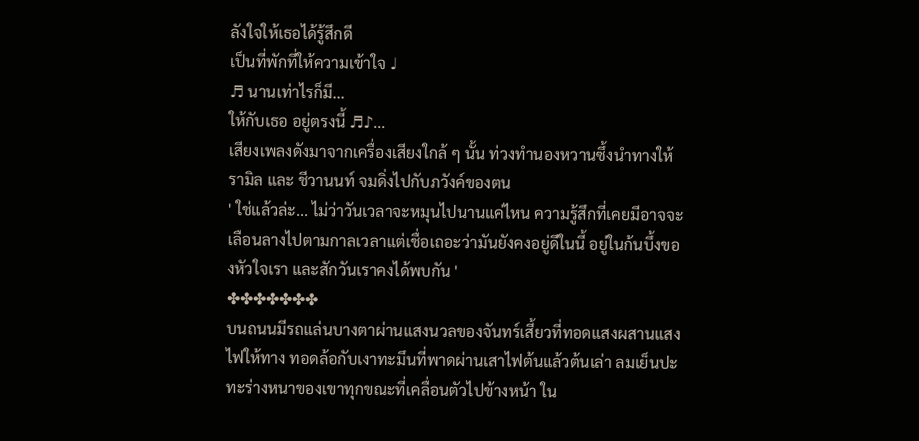ลังใจให้เธอได้รู้สึกดี
เป็นที่พักที่ให้ความเข้าใจ ♩
♬ นานเท่าไรก็มี...
ให้กับเธอ อยู่ตรงนี้ ♬♪...
เสียงเพลงดังมาจากเครื่องเสียงใกล้ ๆ นั้น ท่วงทำนองหวานซึ้งนำทางให้ รามิล และ ชีวานนท์ จมดิ่งไปกับภวังค์ของตน
' ใช่แล้วล่ะ... ไม่ว่าวันเวลาจะหมุนไปนานแค่ไหน ความรู้สึกที่เคยมีอาจจะเลือนลางไปตามกาลเวลาแต่เชื่อเถอะว่ามันยังคงอยู่ดีในนี้ อยู่ในก้นบึ้งของหัวใจเรา และสักวันเราคงได้พบกัน '
✤✤✤✤✤✤✤
บนถนนมีรถแล่นบางตาผ่านแสงนวลของจันทร์เสี้ยวที่ทอดแสงผสานแสงไฟให้ทาง ทอดล้อกับเงาทะมึนที่พาดผ่านเสาไฟต้นแล้วต้นเล่า ลมเย็นปะทะร่างหนาของเขาทุกขณะที่เคลื่อนตัวไปข้างหน้า ใน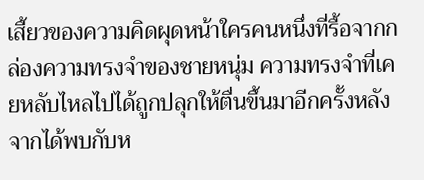เสี้ยวของความคิดผุดหน้าใครคนหนึ่งที่รื้อจากกล่องความทรงจำของชายหนุ่ม ความทรงจำที่เคยหลับไหลไปได้ถูกปลุกให้ตื่นขึ้นมาอีกครั้งหลังจากได้พบกับห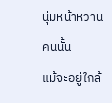นุ่มหน้าหวานคนนั้น
แม้จะอยู่ใกล้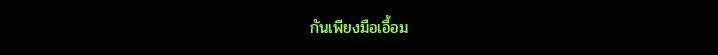กันเพียงมือเอื้อม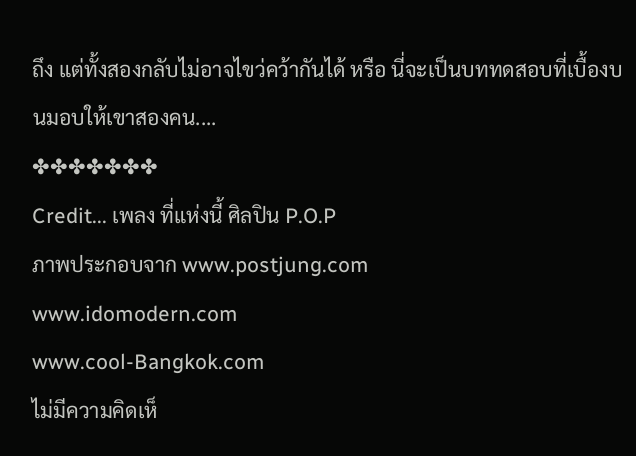ถึง แต่ทั้งสองกลับไม่อาจไขว่คว้ากันได้ หรือ นี่จะเป็นบททดสอบที่เบื้องบนมอบให้เขาสองคน....
✤✤✤✤✤✤✤
Credit... เพลง ที่แห่งนี้ ศิลปิน P.O.P
ภาพประกอบจาก www.postjung.com
www.idomodern.com
www.cool-Bangkok.com
ไม่มีความคิดเห็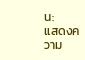น:
แสดงความ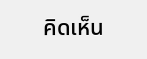คิดเห็น